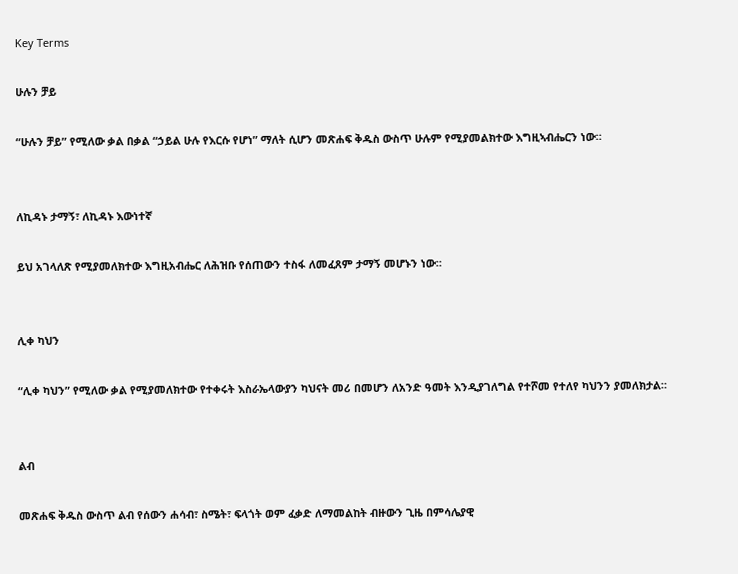Key Terms

ሁሉን ቻይ

“ሁሉን ቻይ” የሚለው ቃል በቃል “ኃይል ሁሉ የእርሱ የሆነ” ማለት ሲሆን መጽሐፍ ቅዱስ ውስጥ ሁሉም የሚያመልክተው እግዚኣብሔርን ነው።


ለኪዳኑ ታማኝ፣ ለኪዳኑ እውነተኛ

ይህ አገላለጽ የሚያመለክተው እግዚአብሔር ለሕዝቡ የሰጠውን ተስፋ ለመፈጸም ታማኝ መሆኑን ነው።


ሊቀ ካህን

“ሊቀ ካህን” የሚለው ቃል የሚያመለክተው የተቀሩት እስራኤላውያን ካህናት መሪ በመሆን ለአንድ ዓመት እንዲያገለግል የተሾመ የተለየ ካህንን ያመለክታል።


ልብ

መጽሐፍ ቅዱስ ውስጥ ልብ የሰውን ሐሳብ፣ ስሜት፣ ፍላጎት ወም ፈቃድ ለማመልከት ብዙውን ጊዜ በምሳሌያዊ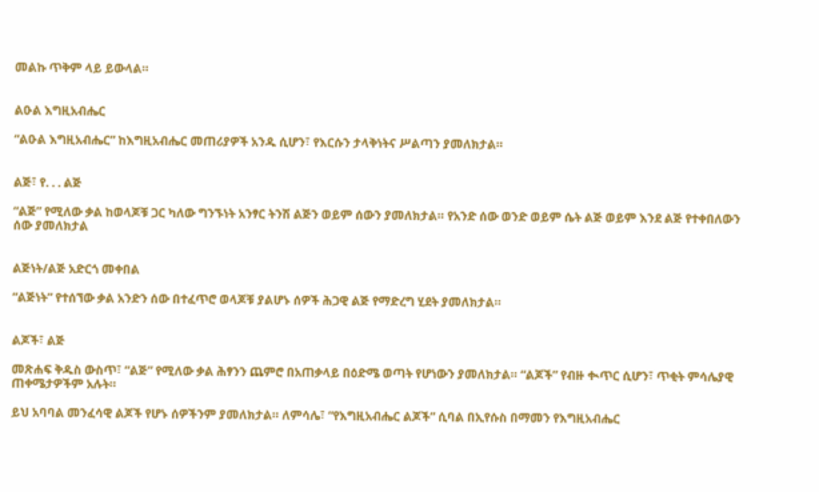መልኩ ጥቅም ላይ ይውላል።


ልዑል እግዚአብሔር

“ልዑል እግዚአብሔር” ከእግዚአብሔር መጠሪያዎች አንዱ ሲሆን፣ የእርሱን ታላቅነትና ሥልጣን ያመለክታል።


ልጅ፣ የ. . . ልጅ

“ልጅ” የሚለው ቃል ከወላጆቹ ጋር ካለው ግንኙነት አንፃር ትንሽ ልጅን ወይም ሰውን ያመለክታል። የአንድ ሰው ወንድ ወይም ሴት ልጅ ወይም እንደ ልጅ የተቀበለውን ሰው ያመለክታል


ልጅነት/ልጅ አድርጎ መቀበል

“ልጅነት” የተሰኘው ቃል አንድን ሰው በተፈጥሮ ወላጆቹ ያልሆኑ ሰዎች ሕጋዊ ልጅ የማድረግ ሂደት ያመለክታል።


ልጆች፣ ልጅ

መጽሐፍ ቅዱስ ውስጥ፣ “ልጅ” የሚለው ቃል ሕፃንን ጨምሮ በአጠቃላይ በዕድሜ ወጣት የሆነውን ያመለክታል። “ልጆች” የብዙ ቊጥር ሲሆን፣ ጥቂት ምሳሌያዊ ጠቀሜታዎችም አሉት።

ይህ አባባል መንፈሳዊ ልጆች የሆኑ ሰዎችንም ያመለክታል። ለምሳሌ፣ “የእግዚአብሔር ልጆች” ሲባል በኢየሱስ በማመን የእግዚአብሔር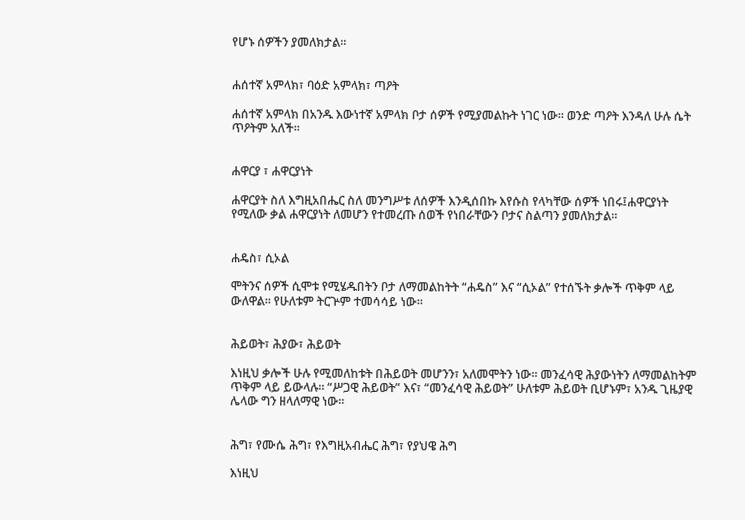የሆኑ ሰዎችን ያመለክታል።


ሐሰተኛ አምላክ፣ ባዕድ አምላክ፣ ጣዖት

ሐሰተኛ አምላክ በአንዱ እውነተኛ አምላክ ቦታ ሰዎች የሚያመልኩት ነገር ነው። ወንድ ጣዖት እንዳለ ሁሉ ሴት ጥዖትም አለች።


ሐዋርያ ፣ ሐዋርያነት

ሐዋርያት ስለ እግዚአበሔር ስለ መንግሥቱ ለሰዎች እንዲሰበኩ እየሱስ የላካቸው ሰዎች ነበሩ፤ሐዋርያነት የሚለው ቃል ሐዋርያነት ለመሆን የተመረጡ ሰወች የነበራቸውን ቦታና ስልጣን ያመለክታል።


ሐዴስ፣ ሲኦል

ሞትንና ሰዎች ሲሞቱ የሚሄዱበትን ቦታ ለማመልከትት “ሐዴስ” እና “ሲኦል” የተሰኙት ቃሎች ጥቅም ላይ ውለዋል። የሁለቱም ትርጕም ተመሳሳይ ነው።


ሕይወት፣ ሕያው፣ ሕይወት

እነዚህ ቃሎች ሁሉ የሚመለከቱት በሕይወት መሆንን፣ አለመሞትን ነው። መንፈሳዊ ሕያውነትን ለማመልከትም ጥቅም ላይ ይውላሉ። “ሥጋዊ ሕይወት” እና፣ “መንፈሳዊ ሕይወት” ሁለቱም ሕይወት ቢሆኑም፣ አንዱ ጊዜያዊ ሌላው ግን ዘላለማዊ ነው።


ሕግ፣ የሙሴ ሕግ፣ የእግዚአብሔር ሕግ፣ የያህዌ ሕግ

እነዚህ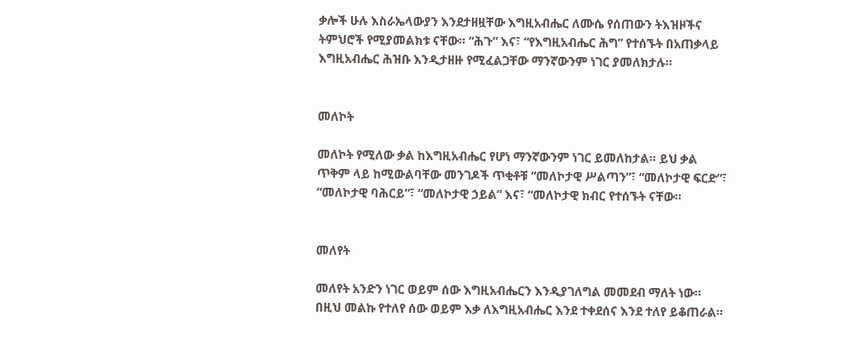ቃሎች ሁሉ እስራኤላውያን እንደታዘዟቸው እግዚአብሔር ለሙሴ የሰጠውን ትእዝዞችና ትምህሮች የሚያመልክቱ ናቸው። “ሕጉ” እና፣ “የእግዚአብሔር ሕግ” የተሰኙት በአጠቃላይ እግዚአብሔር ሕዝቡ እንዲታዘዙ የሚፈልጋቸው ማንኛውንም ነገር ያመለክታሉ።


መለኮት

መለኮት የሚለው ቃል ከእግዚአብሔር የሆነ ማንኛውንም ነገር ይመለከታል። ይህ ቃል ጥቅም ላይ ከሚውልባቸው መንገዶች ጥቂቶቹ “መለኮታዊ ሥልጣን”፣ “መለኮታዊ ፍርድ”፣ “መለኮታዊ ባሕርይ”፣ “መለኮታዊ ኃይል” እና፣ “መለኮታዊ ክብር የተሰኙት ናቸው።


መለየት

መለየት አንድን ነገር ወይም ሰው እግዚአብሔርን እንዲያገለግል መመደብ ማለት ነው። በዚህ መልኩ የተለየ ሰው ወይም እቃ ለእግዚአብሔር እንደ ተቀደሰና እንደ ተለየ ይቆጠራል።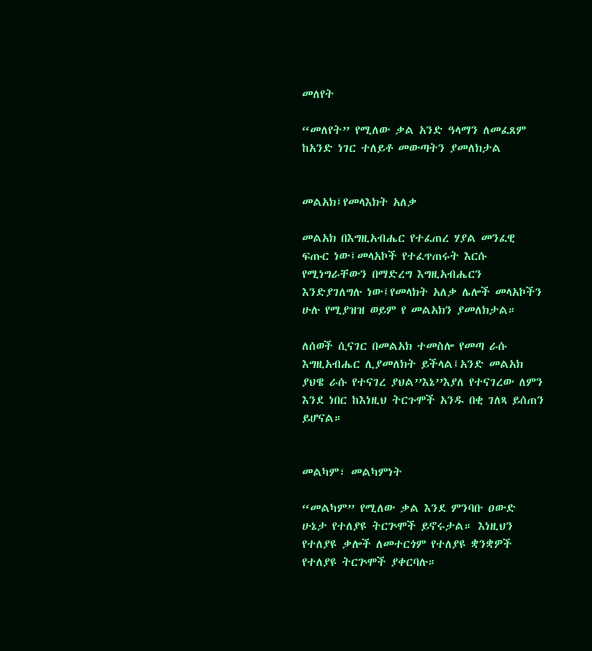መለየት

“መለየት” የሚለው ቃል አንድ ዓላማን ለመፈጸም ከአንድ ነገር ተለይቶ መውጣትን ያመለክታል


መልአክ፤የመላእክት አለቃ

መልአክ በእግዚአብሔር የተፈጠረ ሃያል መንፈዊ ፍጡር ነው፤መላአኮች የተፈጥጠሩት እርሱ የሚነግራቸውን በማድረግ እግዚአብሔርን እንድያገለግሉ ነው፤የመላክት አለቃ ሌሎች መላአኮችን ሁሉ የሚያዝዝ ወይም የ መልአክን ያመለክታል።

ለሰወች ሲናገር በመልአክ ተመስሎ የመጣ ራሱ እግዚአብሔር ሊያመለክት ይችላል፤አንድ መልአክ ያህዌ ራሱ የተናገረ ያህል’’እኔ’’እያለ የተናገረው ለምን እንደ ነበር ከእነዚህ ትርጉሞች አንዱ በቂ ገለጻ ይሰጠን ይሆናል።


መልካም፣ መልካምነት

“መልካም” የሚለው ቃል እንደ ምንባቡ ዐውድ ሁኔታ የተለያዩ ትርጕሞች ይኖሩታል። እነዚህን የተለያዩ ቃሎች ለመተርጎም የተለያዩ ቋንቋዎች የተለያዩ ትርጕሞች ያቀርባሉ።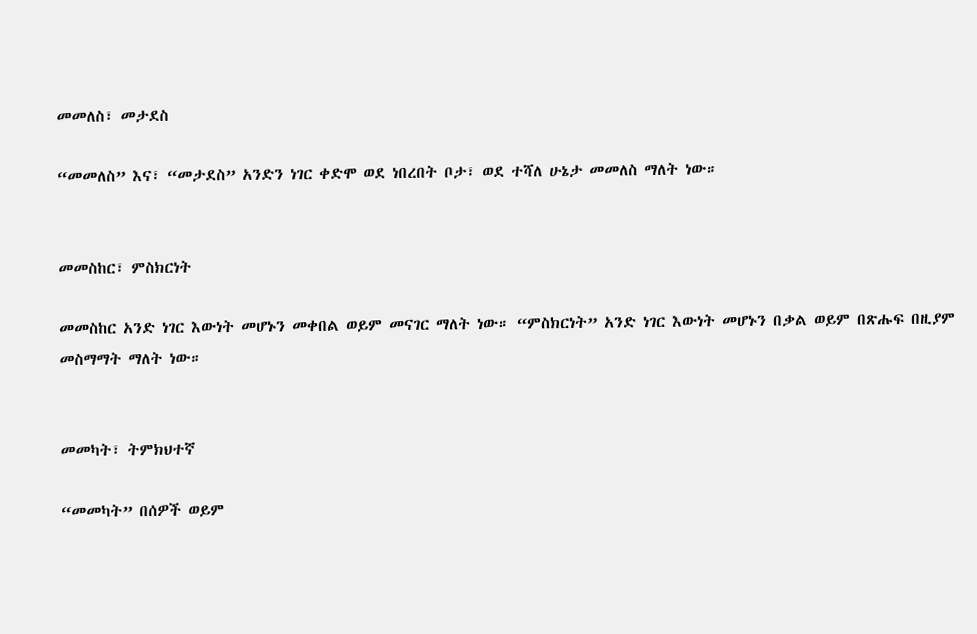መመለስ፣ መታደስ

“መመለስ” እና፣ “መታደስ” አንድን ነገር ቀድሞ ወደ ነበረበት ቦታ፣ ወደ ተሻለ ሁኔታ መመለስ ማለት ነው።


መመስከር፣ ምስክርነት

መመስከር አንድ ነገር እውነት መሆኑን መቀበል ወይም መናገር ማለት ነው። “ምስክርነት” አንድ ነገር እውነት መሆኑን በቃል ወይም በጽሑፍ በዚያም መስማማት ማለት ነው።


መመካት፣ ትምክህተኛ

“መመካት” በሰዎች ወይም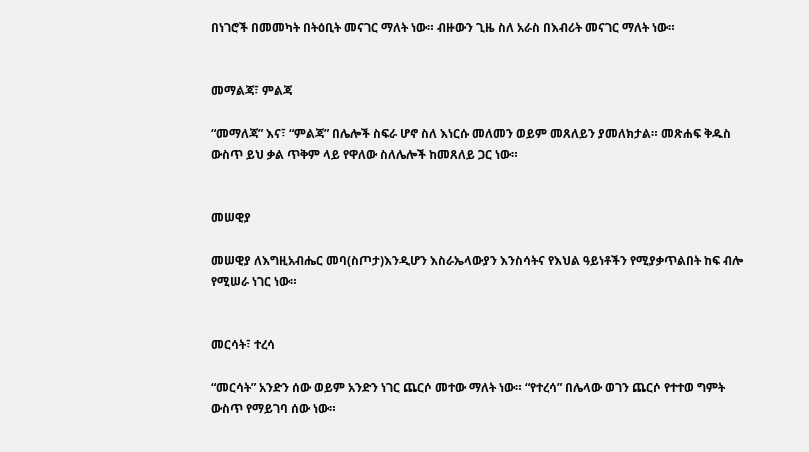በነገሮች በመመካት በትዕቢት መናገር ማለት ነው። ብዙውን ጊዜ ስለ አራስ በእብሪት መናገር ማለት ነው።


መማልጃ፣ ምልጃ

“መማለጃ” እና፣ “ምልጃ” በሌሎች ስፍራ ሆኖ ስለ እነርሱ መለመን ወይም መጸለይን ያመለክታል። መጽሐፍ ቅዱስ ውስጥ ይህ ቃል ጥቅም ላይ የዋለው ስለሌሎች ከመጸለይ ጋር ነው።


መሠዊያ

መሠዊያ ለእግዚአብሔር መባ(ስጦታ)እንዲሆን እስራኤላውያን እንስሳትና የእህል ዓይነቶችን የሚያቃጥልበት ከፍ ብሎ የሚሠራ ነገር ነው።


መርሳት፣ ተረሳ

“መርሳት” አንድን ሰው ወይም አንድን ነገር ጨርሶ መተው ማለት ነው። “የተረሳ” በሌላው ወገን ጨርሶ የተተወ ግምት ውስጥ የማይገባ ሰው ነው።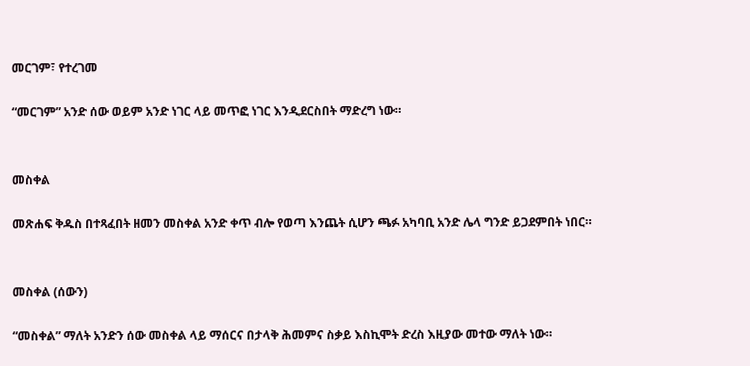መርገም፣ የተረገመ

“መርገም” አንድ ሰው ወይም አንድ ነገር ላይ መጥፎ ነገር እንዲደርስበት ማድረግ ነው።


መስቀል

መጽሐፍ ቅዱስ በተጻፈበት ዘመን መስቀል አንድ ቀጥ ብሎ የወጣ እንጨት ሲሆን ጫፉ አካባቢ አንድ ሌላ ግንድ ይጋደምበት ነበር።


መስቀል (ሰውን)

“መስቀል” ማለት አንድን ሰው መስቀል ላይ ማሰርና በታላቅ ሕመምና ስቃይ እስኪሞት ድረስ እዚያው መተው ማለት ነው።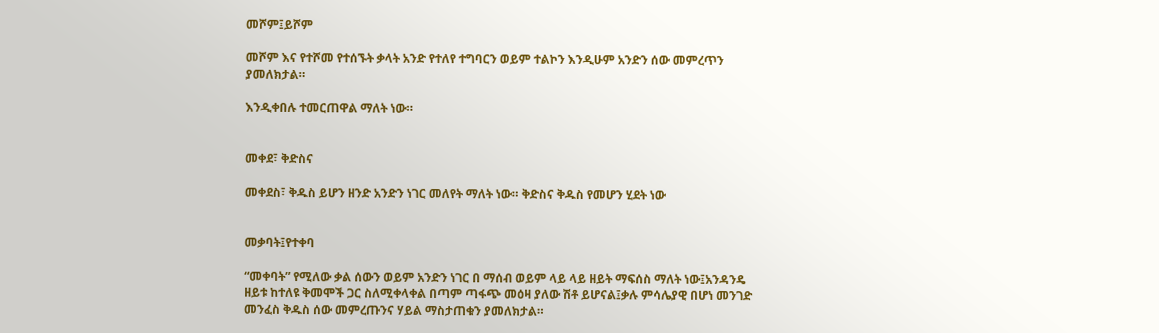መሾም፤ይሾም

መሾም እና የተሾመ የተሰኙት ቃላት አንድ የተለየ ተግባርን ወይም ተልኮን እንዲሁም አንድን ሰው መምረጥን ያመለክታል።

እንዲቀበሉ ተመርጠዋል ማለት ነው።


መቀደ፣ ቅድስና

መቀደስ፣ ቅዱስ ይሆን ዘንድ አንድን ነገር መለየት ማለት ነው። ቅድስና ቅዱስ የመሆን ሂደት ነው


መቃባት፤የተቀባ

“መቀባት” የሚለው ቃል ሰውን ወይም አንድን ነገር በ ማሰብ ወይም ላይ ላይ ዘይት ማፍሰስ ማለት ነው፤አንዳንዴ ዘይቱ ከተለዩ ቅመሞች ጋር ስለሚቀላቀል በጣም ጣፋጭ መዕዛ ያለው ሽቶ ይሆናል፤ቃሉ ምሳሌያዊ በሆነ መንገድ መንፈስ ቅዱስ ሰው መምረጡንና ሃይል ማስታጠቁን ያመለክታል።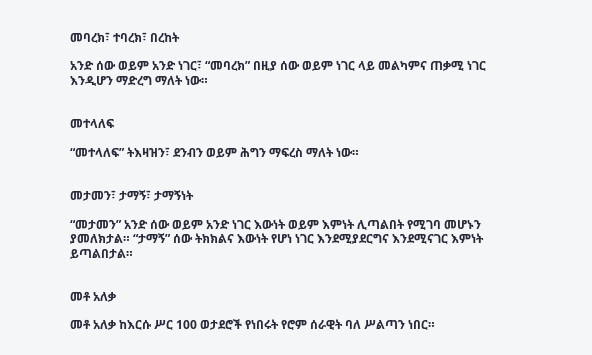መባረክ፣ ተባረክ፣ በረከት

አንድ ሰው ወይም አንድ ነገር፣ “መባረክ” በዚያ ሰው ወይም ነገር ላይ መልካምና ጠቃሚ ነገር እንዲሆን ማድረግ ማለት ነው።


መተላለፍ

“መተላለፍ” ትእዛዝን፣ ደንብን ወይም ሕግን ማፍረስ ማለት ነው።


መታመን፣ ታማኝ፣ ታማኝነት

“መታመን” አንድ ሰው ወይም አንድ ነገር እውነት ወይም እምነት ሊጣልበት የሚገባ መሆኑን ያመለክታል። “ታማኝ” ሰው ትክክልና እውነት የሆነ ነገር እንደሚያደርግና እንደሚናገር እምነት ይጣልበታል።


መቶ አለቃ

መቶ አለቃ ከእርሱ ሥር 100 ወታደሮች የነበሩት የሮም ሰራዊት ባለ ሥልጣን ነበር።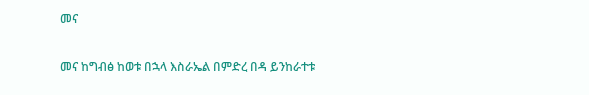መና

መና ከግብፅ ከወቱ በኋላ እስራኤል በምድረ በዳ ይንከራተቱ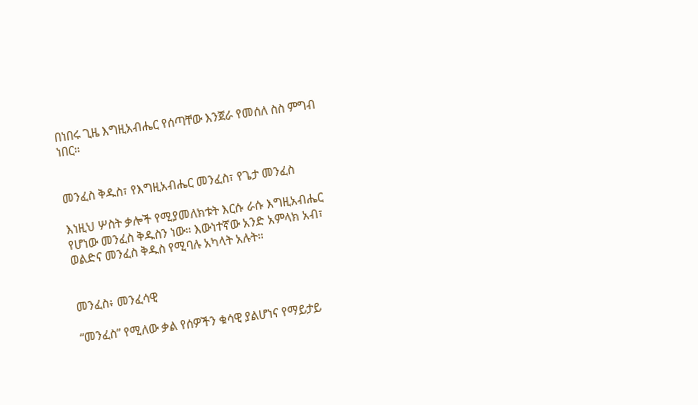በነበሩ ጊዜ እግዚአብሔር የሰጣቸው እንጀራ የመሰለ ስስ ምግብ ነበር።


መንፈስ ቅዱስ፣ የእግዚአብሔር መንፈስ፣ የጌታ መንፈስ

እነዚህ ሦስት ቃሎች የሚያመለክቱት እርሱ ራሱ እግዚአብሔር የሆነው መንፈስ ቅዱስን ነው። እውነተኛው አንድ አምላክ አብ፣ ወልድና መንፈስ ቅዱስ የሚባሉ አካላት አሉት።


መንፈስ፥ መንፈሳዊ

“መንፈስ” የሚለው ቃል የሰዎችን ቁሳዊ ያልሆነና የማይታይ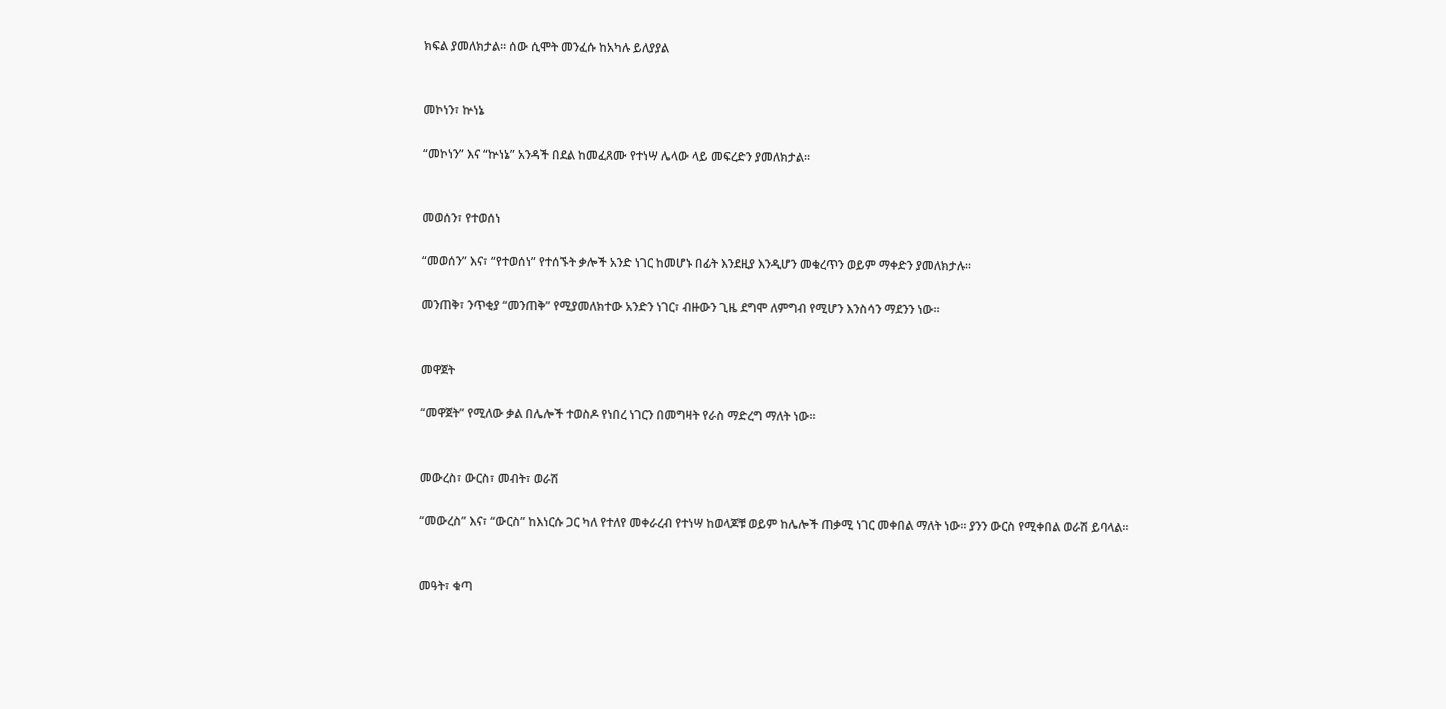ክፍል ያመለክታል። ሰው ሲሞት መንፈሱ ከአካሉ ይለያያል


መኮነን፣ ኵነኔ

“መኮነን” እና “ኵነኔ” አንዳች በደል ከመፈጸሙ የተነሣ ሌላው ላይ መፍረድን ያመለክታል።


መወሰን፣ የተወሰነ

“መወሰን” እና፣ “የተወሰነ” የተሰኙት ቃሎች አንድ ነገር ከመሆኑ በፊት እንደዚያ እንዲሆን መቁረጥን ወይም ማቀድን ያመለክታሉ።

መንጠቅ፣ ንጥቂያ “መንጠቅ” የሚያመለክተው አንድን ነገር፣ ብዙውን ጊዜ ደግሞ ለምግብ የሚሆን እንስሳን ማደንን ነው።


መዋጀት

“መዋጀት” የሚለው ቃል በሌሎች ተወስዶ የነበረ ነገርን በመግዛት የራስ ማድረግ ማለት ነው።


መውረስ፣ ውርስ፣ መብት፣ ወራሽ

“መውረስ” እና፣ “ውርስ” ከእነርሱ ጋር ካለ የተለየ መቀራረብ የተነሣ ከወላጆቹ ወይም ከሌሎች ጠቃሚ ነገር መቀበል ማለት ነው። ያንን ውርስ የሚቀበል ወራሽ ይባላል።


መዓት፣ ቁጣ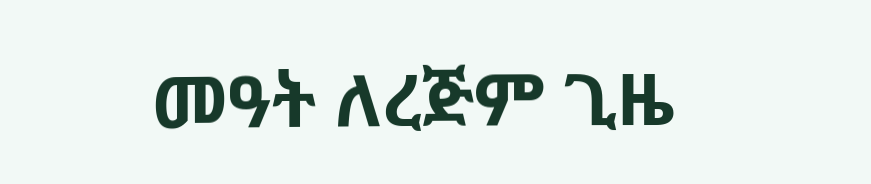መዓት ለረጅም ጊዜ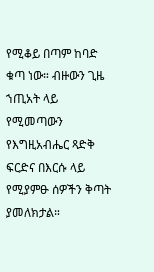የሚቆይ በጣም ከባድ ቁጣ ነው። ብዙውን ጊዜ ኀጢአት ላይ የሚመጣውን የእግዚአብሔር ጻድቅ ፍርድና በእርሱ ላይ የሚያምፁ ሰዎችን ቅጣት ያመለክታል።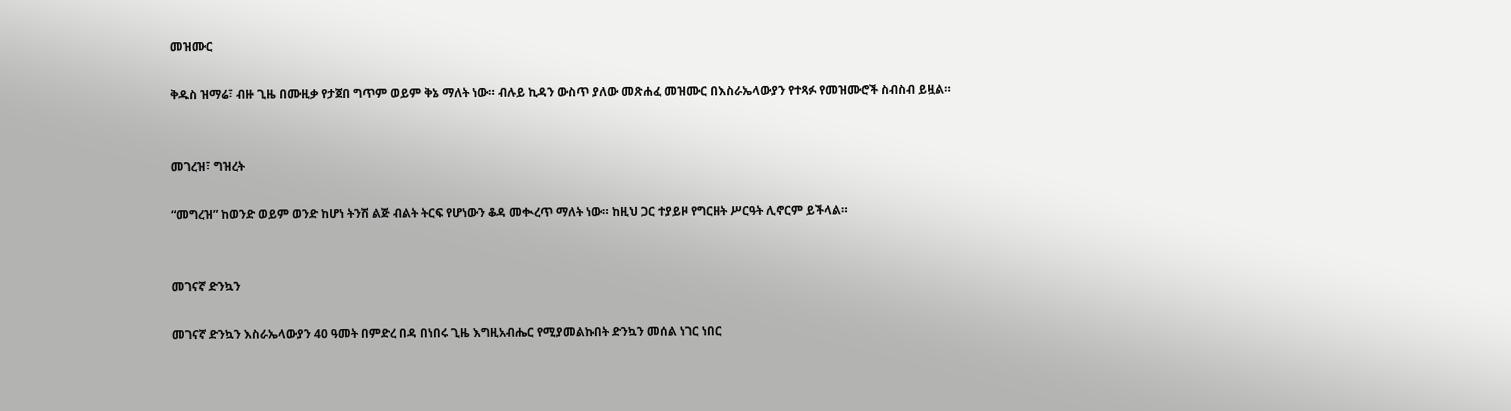መዝሙር

ቅዱስ ዝማሬ፣ ብዙ ጊዜ በሙዚቃ የታጀበ ግጥም ወይም ቅኔ ማለት ነው። ብሉይ ኪዳን ውስጥ ያለው መጽሐፈ መዝሙር በእስራኤላውያን የተጻፉ የመዝሙሮች ስብስብ ይዟል።


መገረዝ፣ ግዝረት

“መግረዝ” ከወንድ ወይም ወንድ ከሆነ ትንሽ ልጅ ብልት ትርፍ የሆነውን ቆዳ መቊረጥ ማለት ነው። ከዚህ ጋር ተያይዞ የግርዘት ሥርዓት ሊኖርም ይችላል።


መገናኛ ድንኳን

መገናኛ ድንኳን እስራኤላውያን 40 ዓመት በምድረ በዳ በነበሩ ጊዜ እግዚአብሔር የሚያመልኩበት ድንኳን መሰል ነገር ነበር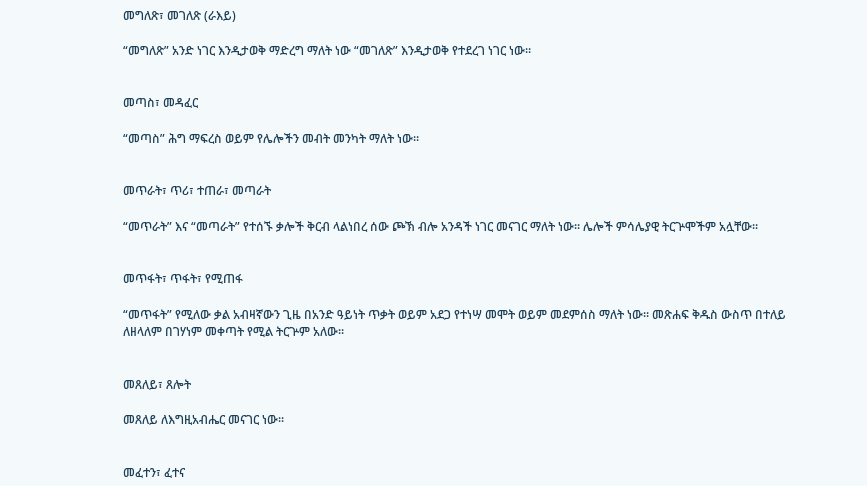መግለጽ፣ መገለጽ (ራእይ)

“መግለጽ” አንድ ነገር እንዲታወቅ ማድረግ ማለት ነው “መገለጽ” እንዲታወቅ የተደረገ ነገር ነው።


መጣስ፣ መዳፈር

“መጣስ” ሕግ ማፍረስ ወይም የሌሎችን መብት መንካት ማለት ነው።


መጥራት፣ ጥሪ፣ ተጠራ፣ መጣራት

“መጥራት” እና “መጣራት” የተሰኙ ቃሎች ቅርብ ላልነበረ ሰው ጮኽ ብሎ አንዳች ነገር መናገር ማለት ነው። ሌሎች ምሳሌያዊ ትርጕሞችም አሏቸው።


መጥፋት፣ ጥፋት፣ የሚጠፋ

“መጥፋት” የሚለው ቃል አብዛኛውን ጊዜ በአንድ ዓይነት ጥቃት ወይም አደጋ የተነሣ መሞት ወይም መደምሰስ ማለት ነው። መጽሐፍ ቅዱስ ውስጥ በተለይ ለዘላለም በገሃነም መቀጣት የሚል ትርጕም አለው።


መጸለይ፣ ጸሎት

መጸለይ ለእግዚአብሔር መናገር ነው።


መፈተን፣ ፈተና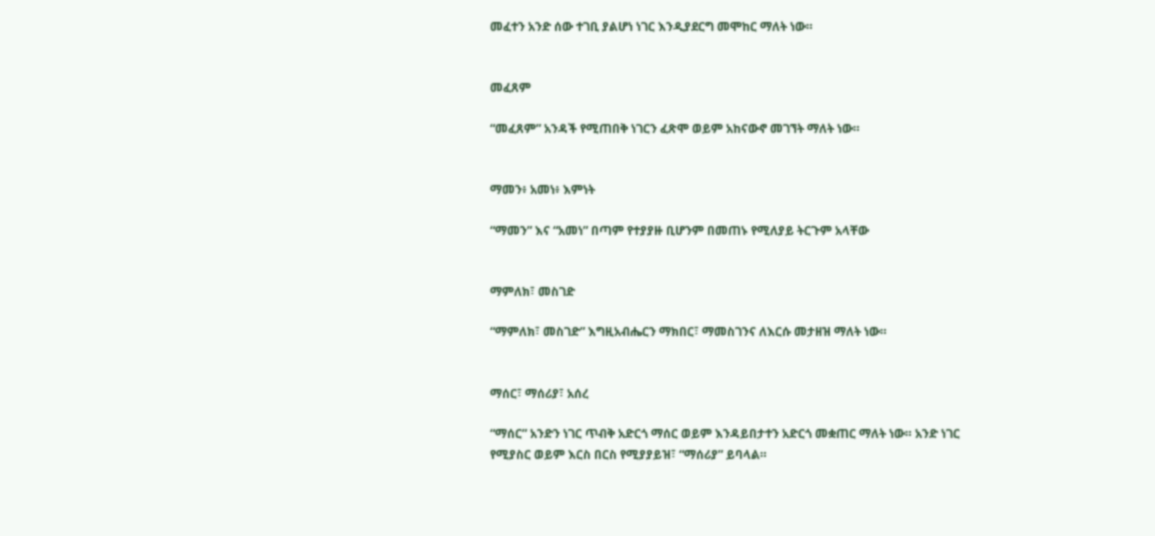መፈተን አንድ ሰው ተገቢ ያልሆነ ነገር እንዲያደርግ መሞከር ማለት ነው።


መፈጸም

“መፈጸም” አንዳች የሚጠበቅ ነገርን ፈጽሞ ወይም አከናውኖ መገኘት ማለት ነው።


ማመን፥ አመነ፥ እምነት

“ማመን” እና “አመነ” በጣም የተያያዙ ቢሆንም በመጠኑ የሚለያይ ትርጉም አላቸው


ማምለክ፣ መስገድ

“ማምለክ፣ መስገድ” እግዚአብሔርን ማክበር፣ ማመስገንና ለእርሱ መታዘዝ ማለት ነው።


ማሰር፣ ማሰሪያ፣ አሰረ

“ማሰር” አንድን ነገር ጥብቅ አድርጎ ማሰር ወይም እንዳይበታተን አድርጎ መቋጠር ማለት ነው። አንድ ነገር የሚያስር ወይም እርስ በርስ የሚያያይዝ፣ “ማሰሪያ” ይባላል።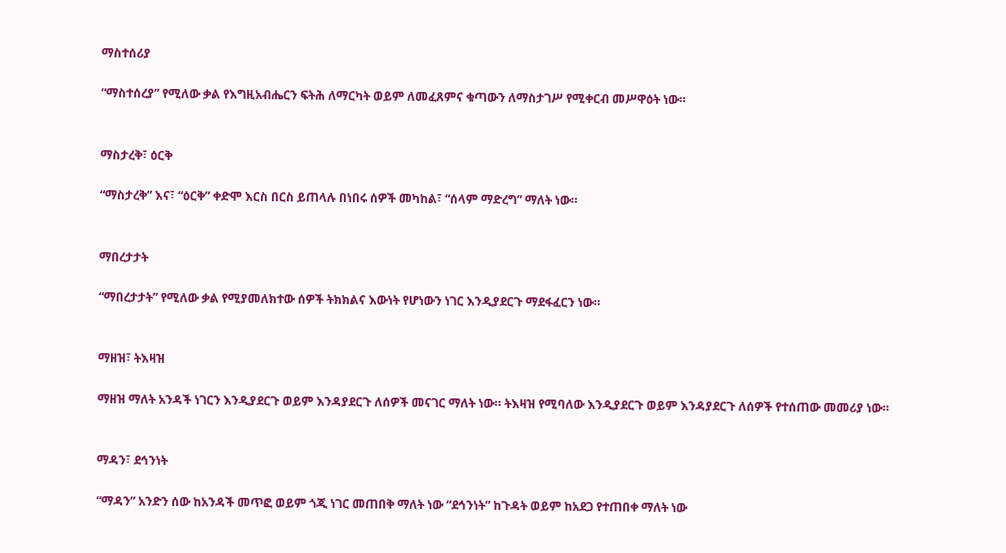ማስተሰሪያ

“ማስተሰረያ” የሚለው ቃል የእግዚአብሔርን ፍትሕ ለማርካት ወይም ለመፈጸምና ቁጣውን ለማስታገሥ የሚቀርብ መሥዋዕት ነው።


ማስታረቅ፣ ዕርቅ

“ማስታረቅ” እና፣ “ዕርቅ” ቀድሞ እርስ በርስ ይጠላሉ በነበሩ ሰዎች መካከል፣ “ሰላም ማድረግ” ማለት ነው።


ማበረታታት

“ማበረታታት” የሚለው ቃል የሚያመለክተው ሰዎች ትክክልና እውነት የሆነውን ነገር እንዲያደርጉ ማደፋፈርን ነው።


ማዘዝ፣ ትእዛዝ

ማዘዝ ማለት አንዳች ነገርን እንዲያደርጉ ወይም እንዳያደርጉ ለሰዎች መናገር ማለት ነው። ትእዛዝ የሚባለው እንዲያደርጉ ወይም እንዳያደርጉ ለሰዎች የተሰጠው መመሪያ ነው።


ማዳን፣ ደኅንነት

“ማዳን” አንድን ሰው ከአንዳች መጥፎ ወይም ጎጂ ነገር መጠበቅ ማለት ነው “ደኅንነት” ከጉዳት ወይም ከአደጋ የተጠበቀ ማለት ነው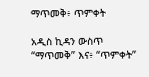ማጥመቅ፥ ጥምቀት

አዲስ ኪዳን ውስጥ “ማጥመቅ” እና፥ “ጥምቀት”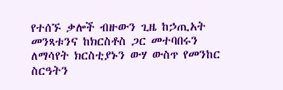የተሰኙ ቃሎች ብዙውን ጊዜ ከኃጢአት መንጻቱንና ከክርስቶስ ጋር መተባበሩን ለማሳየት ክርስቲያኑን ውሃ ውስጥ የመንከር ስርዓትን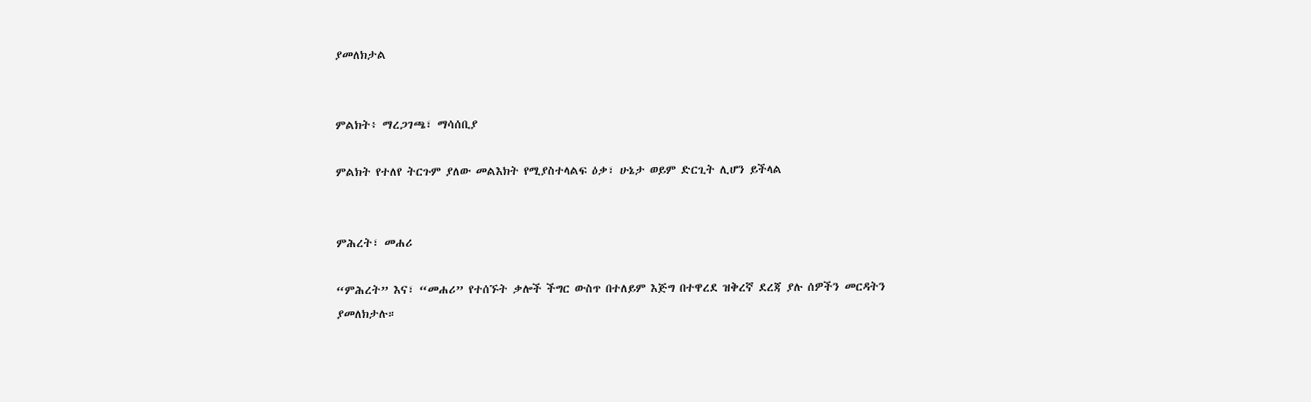ያመለክታል


ምልክት፥ ማረጋገጫ፣ ማሳሰቢያ

ምልክት የተለየ ትርጉም ያለው መልእክት የሚያስተላልፍ ዕቃ፣ ሁኔታ ወይም ድርጊት ሊሆን ይችላል


ምሕረት፣ መሐሪ

“ምሕረት” እና፣ “መሐሪ” የተሰኙት ቃሎች ችግር ውስጥ በተለይም እጅግ በተዋረደ ዝቅረኛ ደረጃ ያሉ ሰዎችን መርዳትን ያመለክታሉ።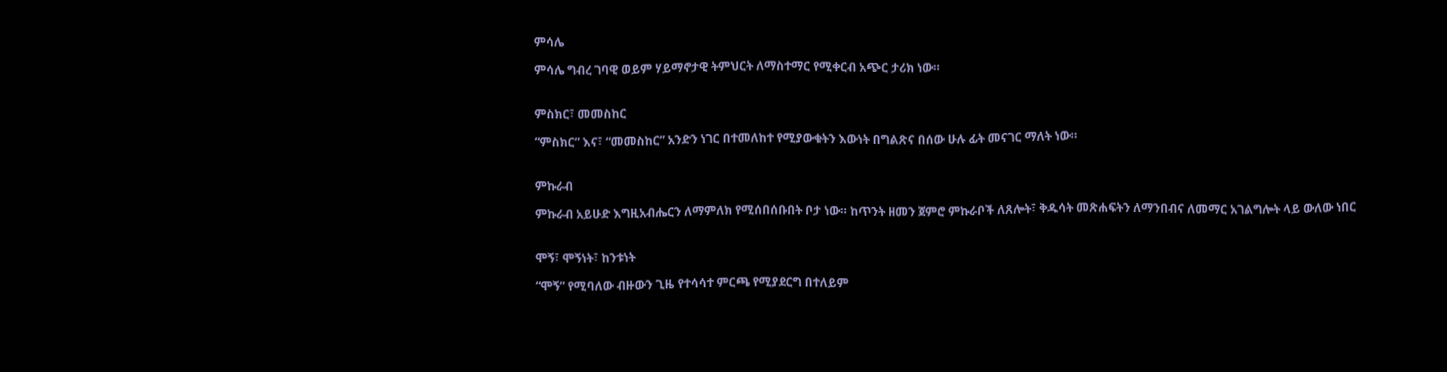ምሳሌ

ምሳሌ ግብረ ገባዊ ወይም ሃይማኖታዊ ትምህርት ለማስተማር የሚቀርብ አጭር ታሪክ ነው።


ምስክር፣ መመስከር

“ምስክር” እና፣ “መመስከር” አንድን ነገር በተመለከተ የሚያውቁትን እውነት በግልጽና በሰው ሁሉ ፊት መናገር ማለት ነው።


ምኩራብ

ምኩራብ አይሁድ እግዚአብሔርን ለማምለክ የሚሰበሰቡበት ቦታ ነው። ከጥንት ዘመን ጀምሮ ምኩራቦች ለጸሎት፣ ቅዱሳት መጽሐፍትን ለማንበብና ለመማር አገልግሎት ላይ ውለው ነበር


ሞኝ፣ ሞኝነት፣ ከንቱነት

“ሞኝ” የሚባለው ብዙውን ጊዜ የተሳሳተ ምርጫ የሚያደርግ በተለይም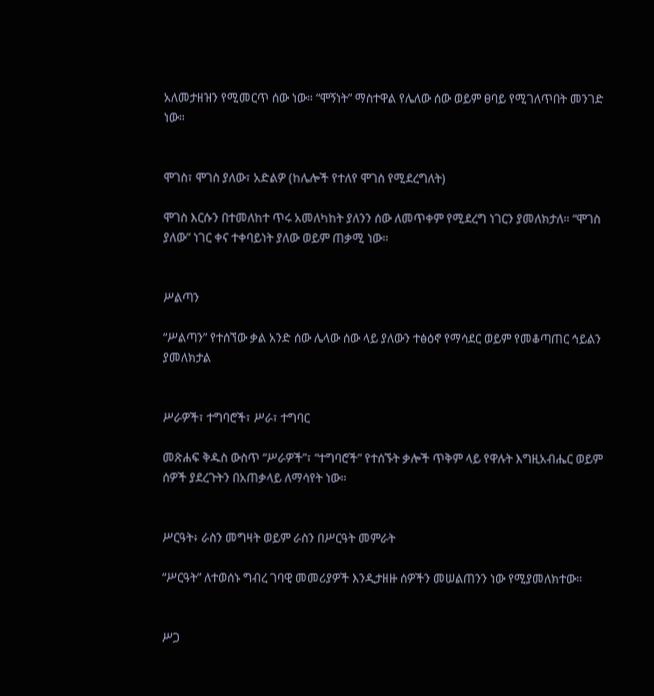አለመታዘዝን የሚመርጥ ሰው ነው። “ሞኝነት” ማስተዋል የሌለው ሰው ወይም ፀባይ የሚገለጥበት መንገድ ነው።


ሞገስ፣ ሞገስ ያለው፣ አድልዎ (ከሌሎች የተለየ ሞገስ የሚደረግለት)

ሞገስ እርሱን በተመለከተ ጥሩ አመለካከት ያለንን ሰው ለመጥቀም የሚደረግ ነገርን ያመለክታለ። “ሞገስ ያለው” ነገር ቀና ተቀባይነት ያለው ወይም ጠቃሚ ነው።


ሥልጣን

“ሥልጣን” የተሰኘው ቃል አንድ ሰው ሌላው ሰው ላይ ያለውን ተፅዕኖ የማሳደር ወይም የመቆጣጠር ኅይልን ያመለክታል


ሥራዎች፣ ተግባሮች፣ ሥራ፣ ተግባር

መጽሐፍ ቅዱስ ውስጥ “ሥራዎች”፣ “ተግባሮች” የተሰኙት ቃሎች ጥቅም ላይ የዋሉት እግዚአብሔር ወይም ሰዎች ያደረጉትን በአጠቃላይ ለማሳየት ነው።


ሥርዓት፥ ራስን መግዛት ወይም ራስን በሥርዓት መምራት

“ሥርዓት” ለተወሰኑ ግብረ ገባዊ መመሪያዎች እንዲታዘዙ ሰዎችን መሠልጠንን ነው የሚያመለክተው።


ሥጋ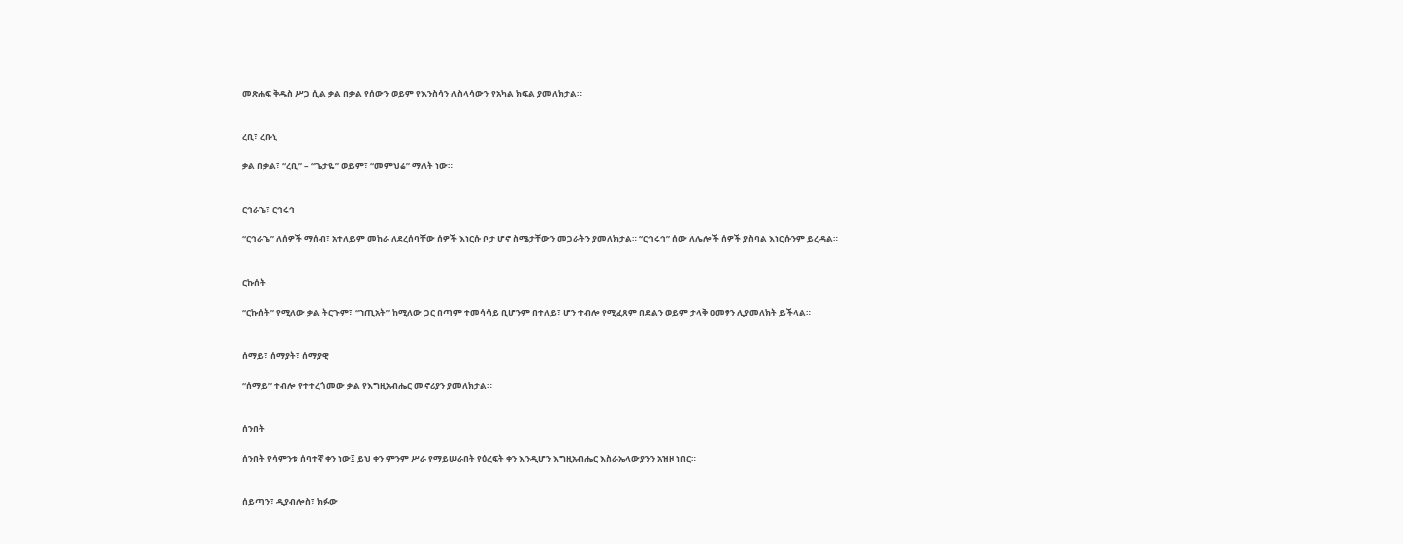መጽሐፍ ቅዱስ ሥጋ ሲል ቃል በቃል የሰውን ወይም የእንስሳን ለስላሳውን የአካል ክፍል ያመለክታል።


ረቢ፣ ረቡኒ

ቃል በቃል፣ “ረቢ” – “ጌታዬ” ወይም፣ “መምህሬ” ማለት ነው።


ርኅራኄ፣ ርኅሩኅ

“ርኅራኄ” ለሰዎች ማሰብ፣ አተለይም መከራ ለደረሰባቸው ሰዎች እነርሱ ቦታ ሆኖ ስሜታቸውን መጋራትን ያመለክታል። “ርኅሩኅ” ሰው ለሌሎች ሰዎች ያስባል እነርሱንም ይረዳል።


ርኩሰት

“ርኩሰት” የሚለው ቃል ትርጉም፣ “ኀጢአት” ከሚለው ጋር በጣም ተመሳሳይ ቢሆንም በተለይ፣ ሆን ተብሎ የሚፈጸም በደልን ወይም ታላቅ ዐመፃን ሊያመለክት ይችላል።


ሰማይ፣ ሰማያት፣ ሰማያዊ

“ሰማይ” ተብሎ የተተረጎመው ቃል የእግዚአብሔር መኖሪያን ያመለክታል።


ሰንበት

ሰንበት የሳምንቱ ሰባተኛ ቀን ነው፤ ይህ ቀን ምንም ሥራ የማይሠራበት የዕረፍት ቀን እንዲሆን እግዚአብሔር እስራኤላውያንን አዝዞ ነበር።


ሰይጣን፣ ዲያብሎስ፣ ክፉው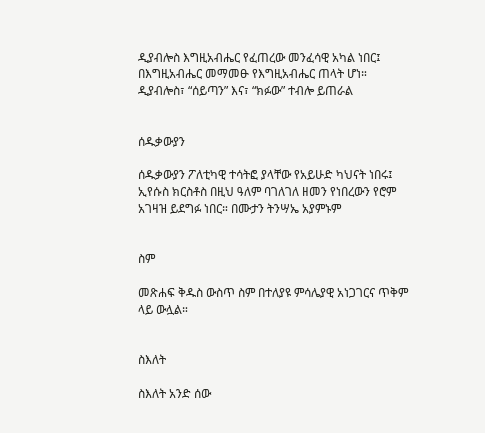ዲያብሎስ እግዚአብሔር የፈጠረው መንፈሳዊ አካል ነበር፤ በእግዚአብሔር መማመፁ የእግዚአብሔር ጠላት ሆነ። ዲያብሎስ፣ “ሰይጣን” እና፣ “ክፉው” ተብሎ ይጠራል


ሰዱቃውያን

ሰዱቃውያን ፖለቲካዊ ተሳትፎ ያላቸው የአይሁድ ካህናት ነበሩ፤ ኢየሱስ ክርስቶስ በዚህ ዓለም ባገለገለ ዘመን የነበረውን የሮም አገዛዝ ይደግፉ ነበር። በሙታን ትንሣኤ አያምኑም


ስም

መጽሐፍ ቅዱስ ውስጥ ስም በተለያዩ ምሳሌያዊ አነጋገርና ጥቅም ላይ ውሏል።


ስእለት

ስእለት አንድ ሰው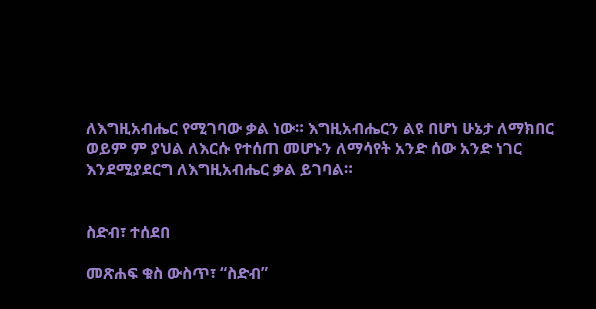ለእግዚአብሔር የሚገባው ቃል ነው። እግዚአብሔርን ልዩ በሆነ ሁኔታ ለማክበር ወይም ም ያህል ለእርሱ የተሰጠ መሆኑን ለማሳየት አንድ ሰው አንድ ነገር እንደሚያደርግ ለእግዚአብሔር ቃል ይገባል።


ስድብ፣ ተሰደበ

መጽሐፍ ቁስ ውስጥ፣ “ስድብ”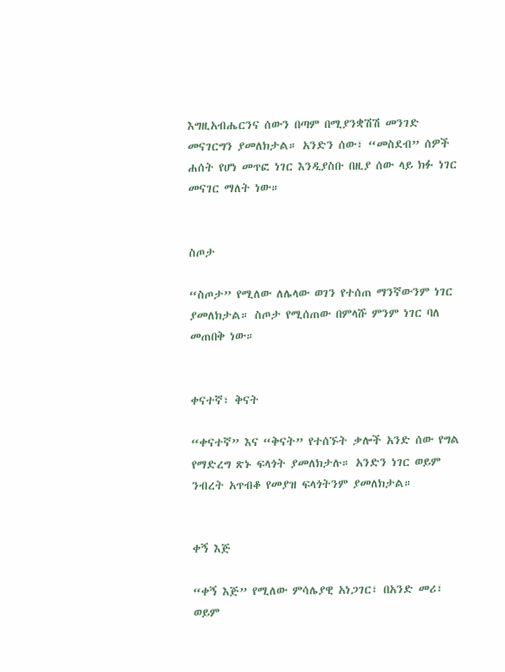እግዚአብሔርንና ሰውን በጣም በሚያንቋሽሽ መንገድ መናገርግን ያመለክታል። አንድን ሰው፣ “መስደብ” ሰዎች ሐሰት የሆነ መጥፎ ነገር እንዲያስቡ በዚያ ሰው ላይ ክፉ ነገር መናገር ማለት ነው።


ስጦታ

“ስጦታ” የሚለው ለሌላው ወገን የተሰጠ ማንኛውንም ነገር ያመለክታል። ስጦታ የሚሰጠው በምላሹ ምንም ነገር ባለ መጠበቅ ነው።


ቀናተኛ፣ ቅናት

“ቀናተኛ” እና “ቅናት” የተሰኙት ቃሎች አንድ ሰው የግል የማድረግ ጽኑ ፍላጎት ያመለክታሉ። አንድን ነገር ወይም ንብረት አጥብቆ የመያዝ ፍላጎትንም ያመለክታል።


ቀኝ እጅ

“ቀኝ እጅ” የሚለው ምሳሌያዊ አነጋገር፣ በአንድ መሪ፣ ወይም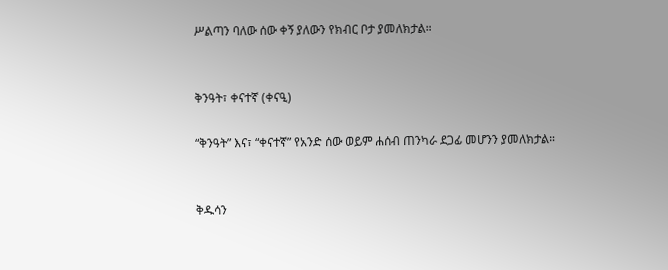ሥልጣን ባለው ሰው ቀኝ ያለውን የክብር ቦታ ያመለክታል።


ቅንዓት፣ ቀናተኛ (ቀናዒ)

“ቅንዓት” እና፣ “ቀናተኛ” የአንድ ሰው ወይም ሐሰብ ጠንካራ ደጋፊ መሆንን ያመለክታል።


ቅዱሳን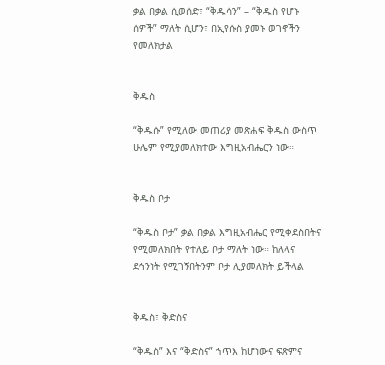ቃል በቃል ሲወሰድ፣ “ቅዱሳን” – “ቅዱስ የሆኑ ሰዎች” ማለት ሲሆን፣ በኢየሱስ ያመኑ ወገኖችን የመለክታል


ቅዱስ

“ቅዱሱ” የሚለው መጠሪያ መጽሐፍ ቅዱስ ውስጥ ሁሌም የሚያመለክተው እግዚአብሔርን ነው።


ቅዱስ ቦታ

“ቅዱስ ቦታ” ቃል በቃል እግዚአብሔር የሚቀደስበትና የሚመለክበት የተለይ ቦታ ማለት ነው። ከለላና ደኅንነት የሚገኝበትንም ቦታ ሊያመለክት ይችላል


ቅዱስ፣ ቅድስና

“ቅዱስ” እና “ቅድስና” ኀጥእ ከሆነውና ፍጽምና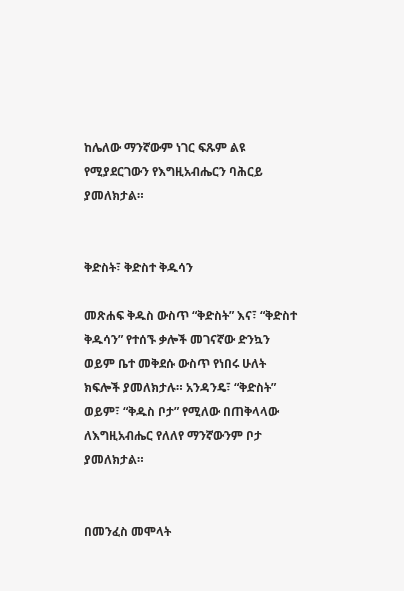ከሌለው ማንኛውም ነገር ፍጹም ልዩ የሚያደርገውን የእግዚአብሔርን ባሕርይ ያመለክታል።


ቅድስት፣ ቅድስተ ቅዱሳን

መጽሐፍ ቅዱስ ውስጥ “ቅድስት” እና፣ “ቅድስተ ቅዱሳን” የተሰኙ ቃሎች መገናኛው ድንኳን ወይም ቤተ መቅደሱ ውስጥ የነበሩ ሁለት ክፍሎች ያመለክታሉ። አንዳንዴ፣ “ቅድስት” ወይም፣ “ቅዱስ ቦታ” የሚለው በጠቅላላው ለእግዚአብሔር የለለየ ማንኛውንም ቦታ ያመለክታል።


በመንፈስ መሞላት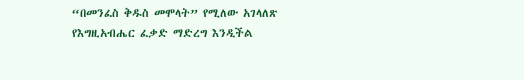“በመንፈስ ቅዱስ መሞላት” የሚለው አገላለጽ የእግዚአብሔር ፈቃድ ማድረግ እንዲችል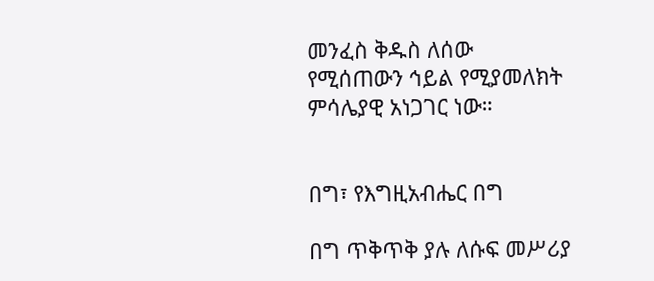መንፈስ ቅዱስ ለሰው የሚሰጠውን ኅይል የሚያመለክት ምሳሌያዊ አነጋገር ነው።


በግ፣ የእግዚአብሔር በግ

በግ ጥቅጥቅ ያሉ ለሱፍ መሥሪያ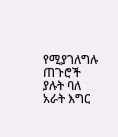የሚያገለግሉ ጠጉሮች ያሉት ባለ አራት እግር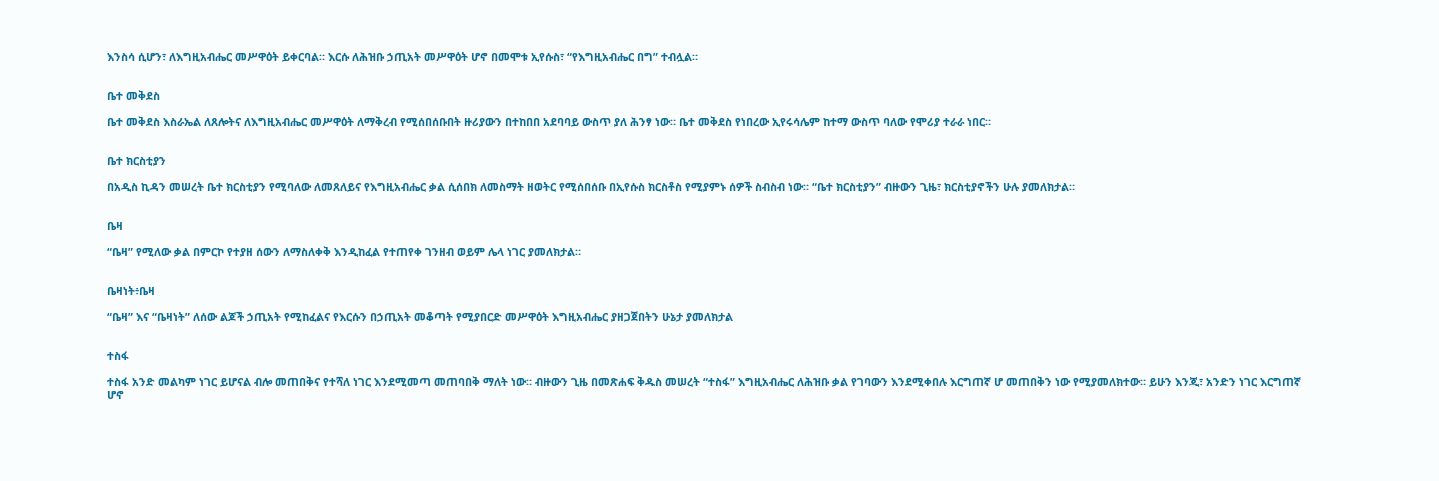እንስሳ ሲሆን፣ ለእግዚአብሔር መሥዋዕት ይቀርባል። እርሱ ለሕዝቡ ኃጢአት መሥዋዕት ሆኖ በመሞቱ ኢየሱስ፣ “የእግዚአብሔር በግ” ተብሏል።


ቤተ መቅደስ

ቤተ መቅደስ እስራኤል ለጸሎትና ለእግዚአብሔር መሥዋዕት ለማቅረብ የሚሰበሰቡበት ዙሪያውን በተከበበ አደባባይ ውስጥ ያለ ሕንፃ ነው። ቤተ መቅደስ የነበረው ኢየሩሳሌም ከተማ ውስጥ ባለው የሞሪያ ተራራ ነበር።


ቤተ ክርስቲያን

በአዲስ ኪዳን መሠረት ቤተ ክርስቲያን የሚባለው ለመጸለይና የእግዚአብሔር ቃል ሲሰበክ ለመስማት ዘወትር የሚሰበሰቡ በኢየሱስ ክርስቶስ የሚያምኑ ሰዎች ስብስብ ነው። “ቤተ ክርስቲያን” ብዙውን ጊዜ፣ ክርስቲያኖችን ሁሉ ያመለክታል።


ቤዛ

“ቤዛ” የሚለው ቃል በምርኮ የተያዘ ሰውን ለማስለቀቅ እንዲከፈል የተጠየቀ ገንዘብ ወይም ሌላ ነገር ያመለክታል።


ቤዛነት፥ቤዛ

“ቤዛ” እና “ቤዛነት” ለሰው ልጆች ኃጢአት የሚከፈልና የእርሱን በኃጢአት መቆጣት የሚያበርድ መሥዋዕት እግዚአብሔር ያዘጋጀበትን ሁኔታ ያመለክታል


ተስፋ

ተስፋ አንድ መልካም ነገር ይሆናል ብሎ መጠበቅና የተሻለ ነገር እንደሚመጣ መጠባበቅ ማለት ነው። ብዙውን ጊዜ በመጽሐፍ ቅዱስ መሠረት “ተስፋ” እግዚአብሔር ለሕዝቡ ቃል የገባውን እንደሚቀበሉ እርግጠኛ ሆ መጠበቅን ነው የሚያመለክተው። ይሁን እንጂ፣ አንድን ነገር እርግጠኛ ሆኖ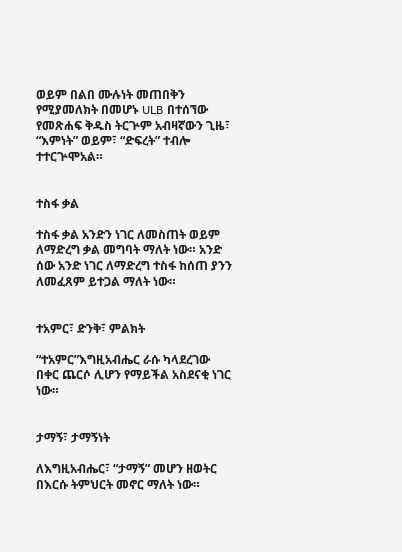ወይም በልበ ሙሉነት መጠበቅን የሚያመለክት በመሆኑ ULB በተሰኘው የመጽሐፍ ቅዱስ ትርጕም አብዛኛውን ጊዜ፣ “እምነት” ወይም፣ “ድፍረት” ተብሎ ተተርጕሞአል።


ተስፋ ቃል

ተስፋ ቃል አንድን ነገር ለመስጠት ወይም ለማድረግ ቃል መግባት ማለት ነው። አንድ ሰው አንድ ነገር ለማድረግ ተስፋ ከሰጠ ያንን ለመፈጸም ይተጋል ማለት ነው።


ተአምር፣ ድንቅ፣ ምልክት

“ተአምር”እግዚአብሔር ራሱ ካላደረገው በቀር ጨርሶ ሊሆን የማይችል አስደናቂ ነገር ነው።


ታማኝ፣ ታማኝነት

ለእግዚአብሔር፣ “ታማኝ” መሆን ዘወትር በእርሱ ትምህርት መኖር ማለት ነው።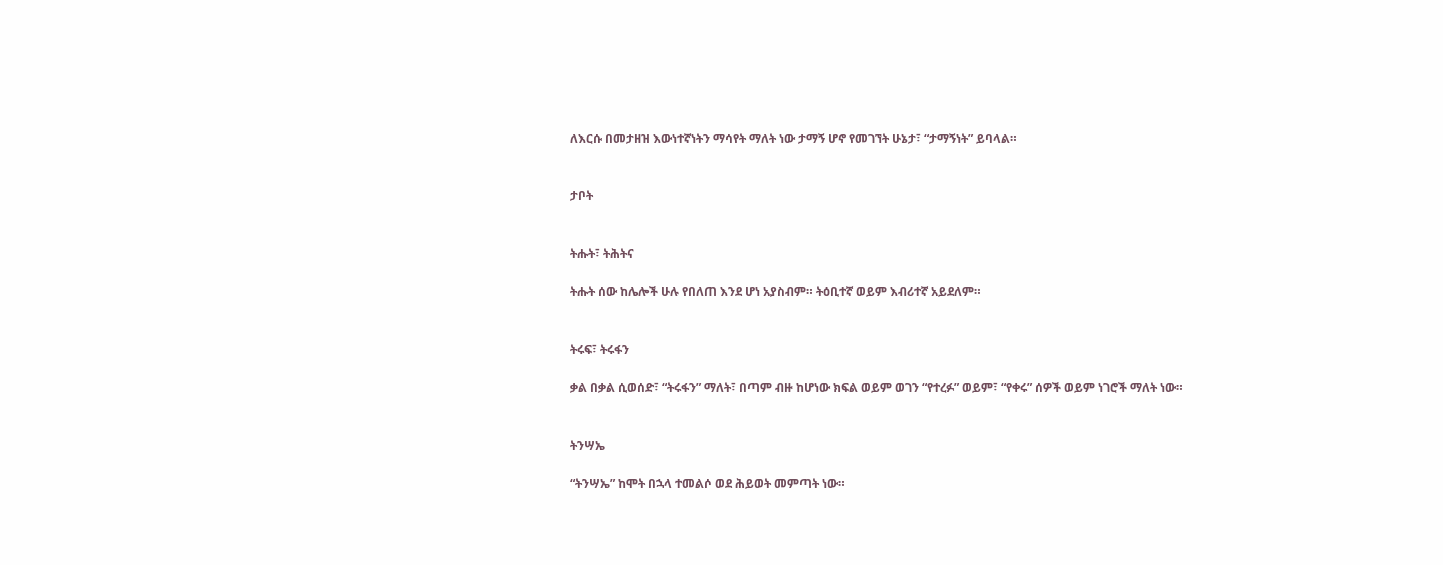ለእርሱ በመታዘዝ እውነተኛነትን ማሳየት ማለት ነው ታማኝ ሆኖ የመገኘት ሁኔታ፣ “ታማኝነት” ይባላል።


ታቦት


ትሑት፣ ትሕትና

ትሑት ሰው ከሌሎች ሁሉ የበለጠ እንደ ሆነ አያስብም። ትዕቢተኛ ወይም እብሪተኛ አይደለም።


ትሩፍ፣ ትሩፋን

ቃል በቃል ሲወሰድ፣ “ትሩፋን” ማለት፣ በጣም ብዙ ከሆነው ክፍል ወይም ወገን “የተረፉ” ወይም፣ “የቀሩ” ሰዎች ወይም ነገሮች ማለት ነው።


ትንሣኤ

“ትንሣኤ” ከሞት በኋላ ተመልሶ ወደ ሕይወት መምጣት ነው።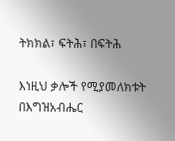ትክክል፣ ፍትሕ፣ በፍትሕ

እነዚህ ቃሎች የሚያመለክቱት በእግዝአብሔር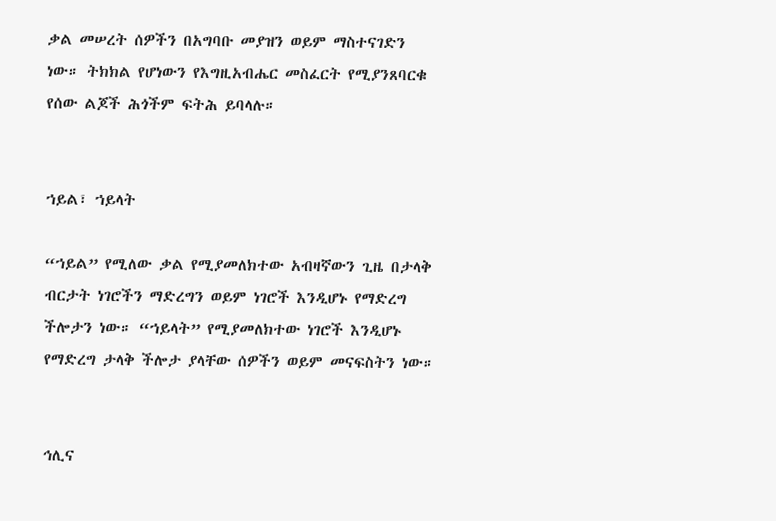ቃል መሠረት ሰዎችን በአግባቡ መያዝን ወይም ማስተናገድን ነው። ትክክል የሆነውን የእግዚአብሔር መስፈርት የሚያንጸባርቁ የሰው ልጆች ሕጎችም ፍትሕ ይባላሉ።


ኀይል፣ ኀይላት

“ኀይል” የሚለው ቃል የሚያመለክተው አብዛኛውን ጊዜ በታላቅ ብርታት ነገሮችን ማድረግን ወይም ነገሮች እንዲሆኑ የማድረግ ችሎታን ነው። “ኀይላት” የሚያመለክተው ነገሮች እንዲሆኑ የማድረግ ታላቅ ችሎታ ያላቸው ሰዎችን ወይም መናፍስትን ነው።


ኅሊና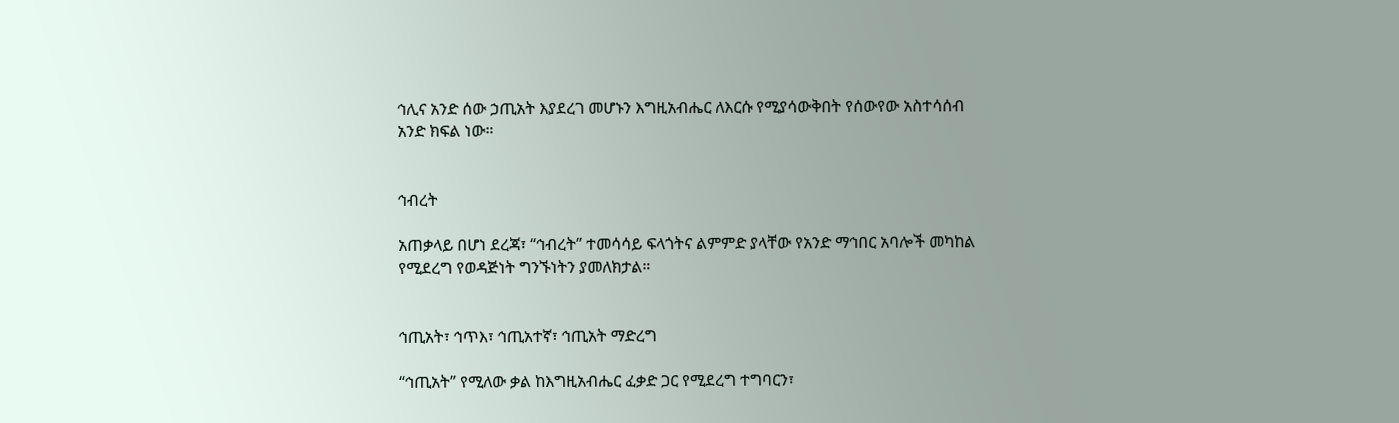ኅሊና አንድ ሰው ኃጢአት እያደረገ መሆኑን እግዚአብሔር ለእርሱ የሚያሳውቅበት የሰውየው አስተሳሰብ አንድ ክፍል ነው።


ኅብረት

አጠቃላይ በሆነ ደረጃ፣ “ኅብረት” ተመሳሳይ ፍላጎትና ልምምድ ያላቸው የአንድ ማኅበር አባሎች መካከል የሚደረግ የወዳጅነት ግንኙነትን ያመለክታል።


ኅጢአት፣ ኅጥእ፣ ኅጢአተኛ፣ ኅጢአት ማድረግ

“ኅጢአት” የሚለው ቃል ከእግዚአብሔር ፈቃድ ጋር የሚደረግ ተግባርን፣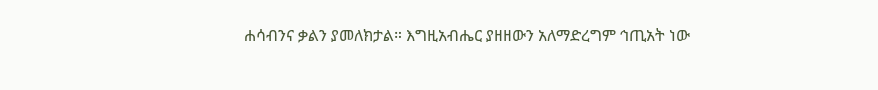ሐሳብንና ቃልን ያመለክታል። እግዚአብሔር ያዘዘውን አለማድረግም ኅጢአት ነው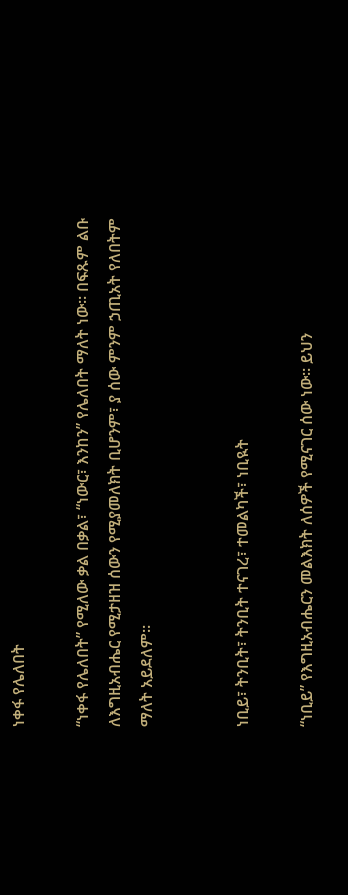ነቀፋ የሌለበት

“ነቀፋ የሌለበት” የሚለው ቃል በቃል፣ “ነውር፣ እንከን” የሌለበት ማለት ነው። በፍጹም ልቡ ለእግዚአብሔር የሚታዘዝ ሰውን የሚያመለክት ቢሆንም፣ ያ ሰው ምንም ኃጢአት የለበትም ማለት አይደለም።


ነቢይ፣ ትንቢት፣ ትንቢት ተናገረ፣ ተመልካች፣ ነቢዪት

“ነቢይ” የእግዚአብሔርን መልእክት ለሰዎች የሚናገር ሰው ነው። ይህን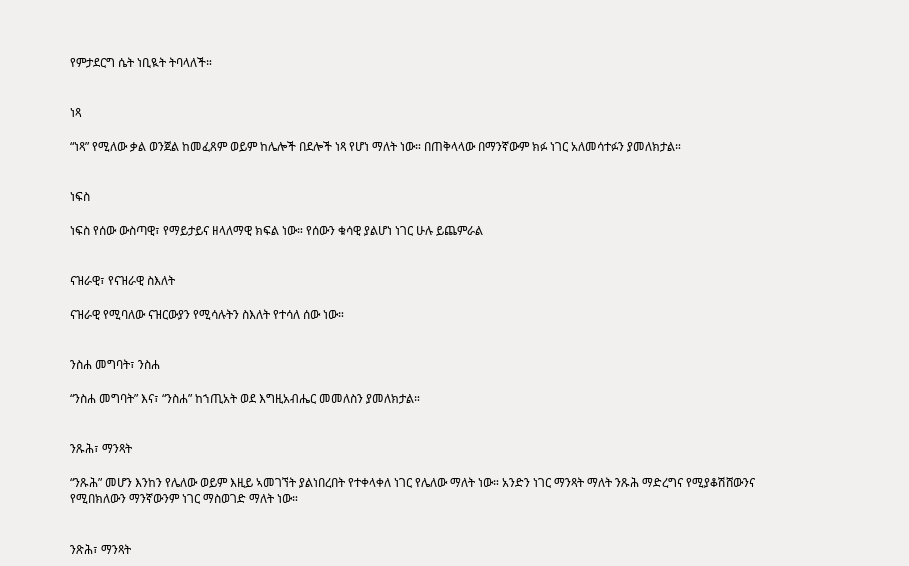የምታደርግ ሴት ነቢዪት ትባላለች።


ነጻ

“ነጻ” የሚለው ቃል ወንጀል ከመፈጸም ወይም ከሌሎች በደሎች ነጻ የሆነ ማለት ነው። በጠቅላላው በማንኛውም ክፉ ነገር አለመሳተፉን ያመለክታል።


ነፍስ

ነፍስ የሰው ውስጣዊ፣ የማይታይና ዘላለማዊ ክፍል ነው። የሰውን ቁሳዊ ያልሆነ ነገር ሁሉ ይጨምራል


ናዝራዊ፣ የናዝራዊ ስእለት

ናዝራዊ የሚባለው ናዝርውያን የሚሳሉትን ስእለት የተሳለ ሰው ነው።


ንስሐ መግባት፣ ንስሐ

“ንስሐ መግባት” እና፣ “ንስሐ” ከኀጢአት ወደ እግዚአብሔር መመለስን ያመለክታል።


ንጹሕ፣ ማንጻት

“ንጹሕ” መሆን እንከን የሌለው ወይም እዚይ ኣመገኘት ያልነበረበት የተቀላቀለ ነገር የሌለው ማለት ነው። አንድን ነገር ማንጻት ማለት ንጹሕ ማድረግና የሚያቆሽሸውንና የሚበክለውን ማንኛውንም ነገር ማስወገድ ማለት ነው።


ንጽሕ፣ ማንጻት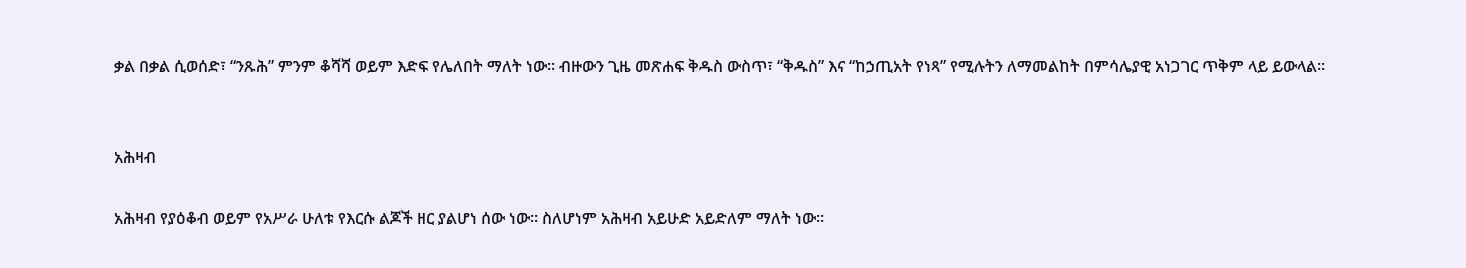ቃል በቃል ሲወሰድ፣ “ንጹሕ” ምንም ቆሻሻ ወይም እድፍ የሌለበት ማለት ነው። ብዙውን ጊዜ መጽሐፍ ቅዱስ ውስጥ፣ “ቅዱስ” እና “ከኃጢአት የነጻ” የሚሉትን ለማመልከት በምሳሌያዊ አነጋገር ጥቅም ላይ ይውላል።


አሕዛብ

አሕዛብ የያዕቆብ ወይም የአሥራ ሁለቱ የእርሱ ልጆች ዘር ያልሆነ ሰው ነው። ስለሆነም አሕዛብ አይሁድ አይድለም ማለት ነው።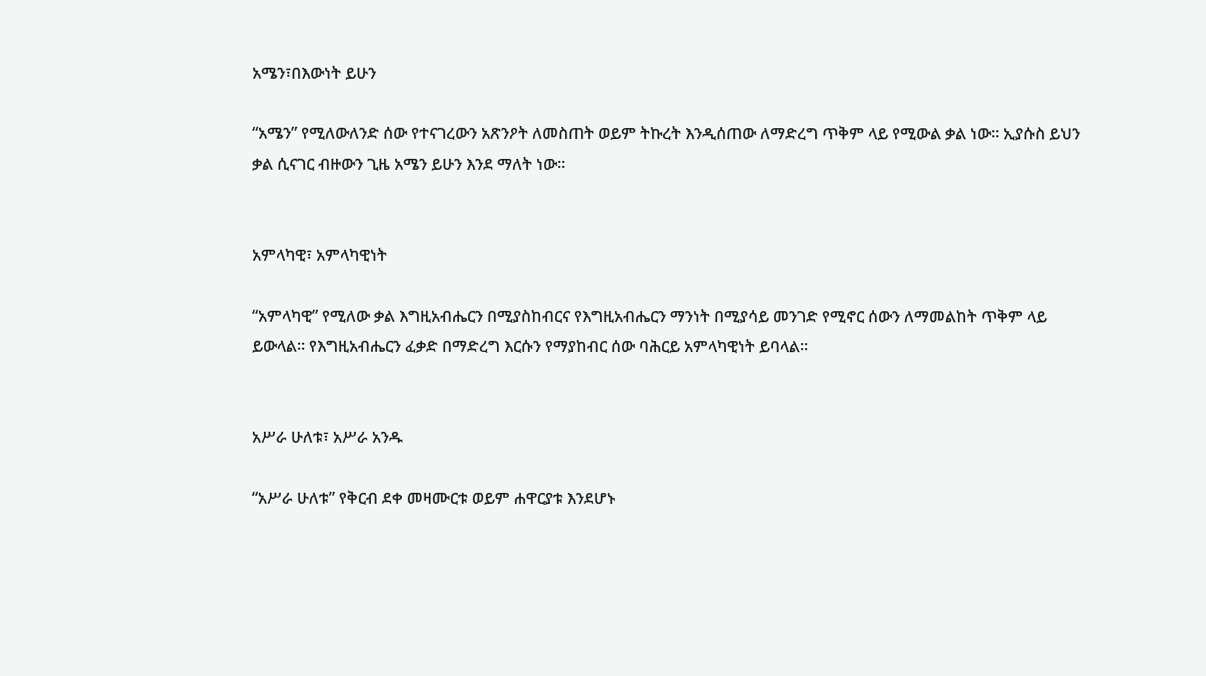አሜን፣በእውነት ይሁን

“አሜን” የሚለውለንድ ሰው የተናገረውን አጽንዖት ለመስጠት ወይም ትኩረት እንዲሰጠው ለማድረግ ጥቅም ላይ የሚውል ቃል ነው። ኢያሱስ ይህን ቃል ሲናገር ብዙውን ጊዜ አሜን ይሁን እንደ ማለት ነው።


አምላካዊ፣ አምላካዊነት

“አምላካዊ” የሚለው ቃል እግዚአብሔርን በሚያስከብርና የእግዚአብሔርን ማንነት በሚያሳይ መንገድ የሚኖር ሰውን ለማመልከት ጥቅም ላይ ይውላል። የእግዚአብሔርን ፈቃድ በማድረግ እርሱን የማያከብር ሰው ባሕርይ አምላካዊነት ይባላል።


አሥራ ሁለቱ፣ አሥራ አንዱ

“አሥራ ሁለቱ” የቅርብ ደቀ መዛሙርቱ ወይም ሐዋርያቱ እንደሆኑ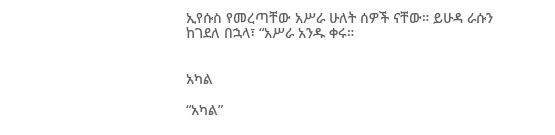ኢየሱስ የመረጣቸው አሥራ ሁለት ሰዎች ናቸው። ይሁዳ ራሱን ከገደለ በኋላ፣ “አሥራ አንዱ ቀሩ።


አካል

“አካል”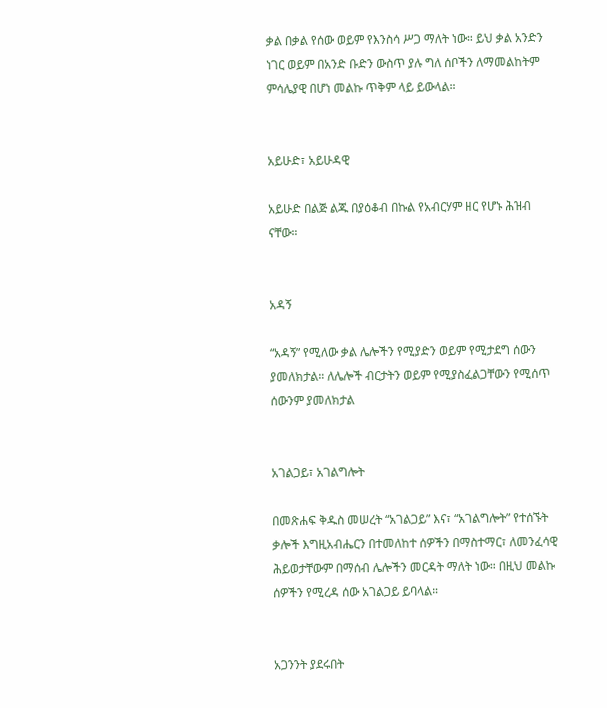ቃል በቃል የሰው ወይም የእንስሳ ሥጋ ማለት ነው። ይህ ቃል አንድን ነገር ወይም በአንድ ቡድን ውስጥ ያሉ ግለ ሰቦችን ለማመልከትም ምሳሌያዊ በሆነ መልኩ ጥቅም ላይ ይውላል።


አይሁድ፣ አይሁዳዊ

አይሁድ በልጅ ልጁ በያዕቆብ በኩል የአብርሃም ዘር የሆኑ ሕዝብ ናቸው።


አዳኝ

“አዳኝ” የሚለው ቃል ሌሎችን የሚያድን ወይም የሚታደግ ሰውን ያመለክታል። ለሌሎች ብርታትን ወይም የሚያስፈልጋቸውን የሚሰጥ ሰውንም ያመለክታል


አገልጋይ፣ አገልግሎት

በመጽሐፍ ቅዱስ መሠረት “አገልጋይ” እና፣ “አገልግሎት” የተሰኙት ቃሎች እግዚአብሔርን በተመለከተ ሰዎችን በማስተማር፣ ለመንፈሳዊ ሕይወታቸውም በማሰብ ሌሎችን መርዳት ማለት ነው። በዚህ መልኩ ሰዎችን የሚረዳ ሰው አገልጋይ ይባላል።


አጋንንት ያደሩበት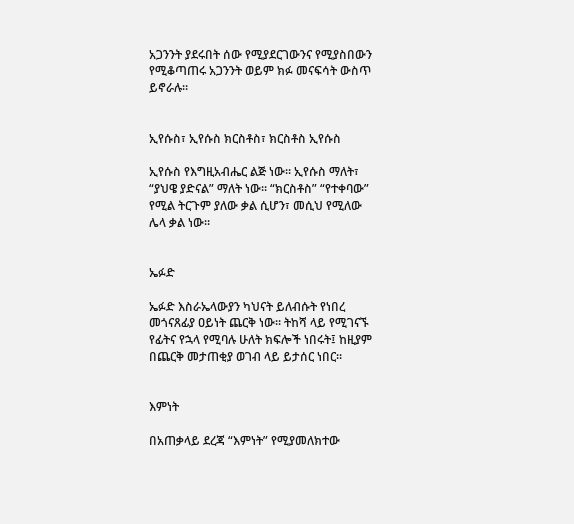አጋንንት ያደሩበት ሰው የሚያደርገውንና የሚያስበውን የሚቆጣጠሩ አጋንንት ወይም ክፉ መናፍሳት ውስጥ ይኖራሉ።


ኢየሱስ፣ ኢየሱስ ክርስቶስ፣ ክርስቶስ ኢየሱስ

ኢየሱስ የእግዚአብሔር ልጅ ነው። ኢየሱስ ማለት፣ “ያህዌ ያድናል” ማለት ነው። “ክርስቶስ” “የተቀባው” የሚል ትርጉም ያለው ቃል ሲሆን፣ መሲህ የሚለው ሌላ ቃል ነው።


ኤፉድ

ኤፉድ እስራኤላውያን ካህናት ይለብሱት የነበረ መጎናጸፊያ ዐይነት ጨርቅ ነው። ትከሻ ላይ የሚገናኙ የፊትና የኋላ የሚባሉ ሁለት ክፍሎች ነበሩት፤ ከዚያም በጨርቅ መታጠቂያ ወገብ ላይ ይታሰር ነበር።


እምነት

በአጠቃላይ ደረጃ “እምነት” የሚያመለክተው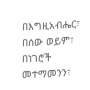በእግዚአብሔር፣ በሰው ወይም፣ በነገሮች መተማመንን፣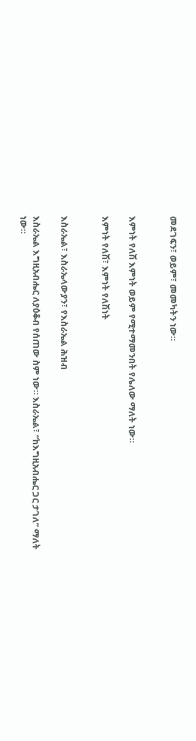መደገፍን፣ ወይም፣ መመካትን ነው።


እምነት የለሽ እምነት ወይም የሚተማመንበት የሌለው ማለት ነው።

እምነት የለሽ፣ እምነት የለሽነት


እስራኤል፣ እስራኤላውያን፣ የእስራኤል ሕዝብ

እስራኤል እግዚአብሔር ለያዕቆብ የሰጠው ስም ነው። እስራኤል፣ “ከእግዚአብሔር ጋር ታገለ” ማለት ነው።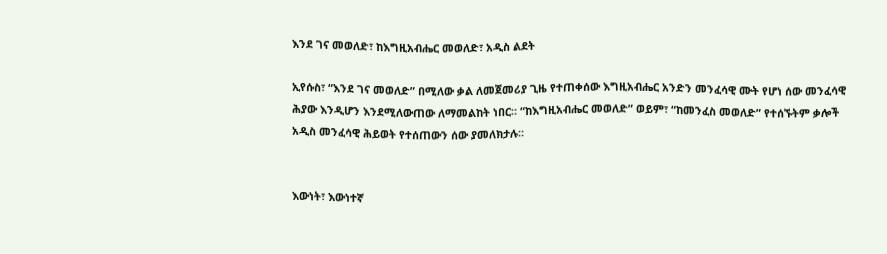እንደ ገና መወለድ፣ ከእግዚአብሔር መወለድ፣ አዲስ ልደት

ኢየሱስ፣ “እንደ ገና መወለድ” በሚለው ቃል ለመጀመሪያ ጊዜ የተጠቀሰው እግዚአብሔር አንድን መንፈሳዊ ሙት የሆነ ሰው መንፈሳዊ ሕያው እንዲሆን እንደሚለውጠው ለማመልከት ነበር። “ከእግዚአብሔር መወለድ” ወይም፣ “ከመንፈስ መወለድ” የተሰኙትም ቃሎች አዲስ መንፈሳዊ ሕይወት የተሰጠውን ሰው ያመለክታሉ።


እውነት፣ እውነተኛ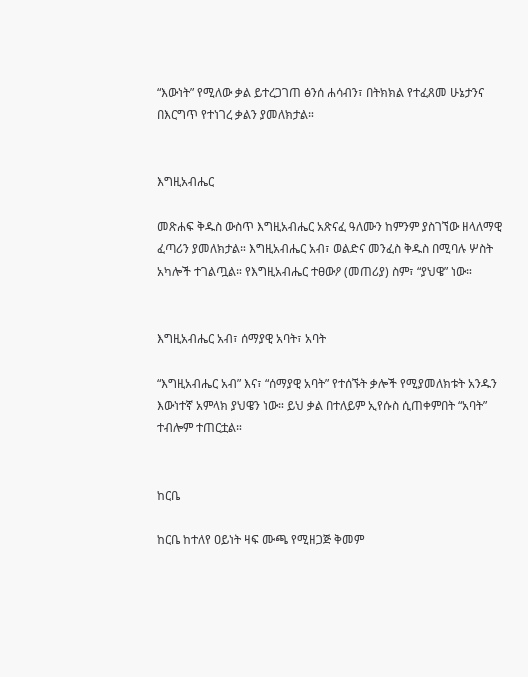“እውነት” የሚለው ቃል ይተረጋገጠ ፅንሰ ሐሳብን፣ በትክክል የተፈጸመ ሁኔታንና በእርግጥ የተነገረ ቃልን ያመለክታል።


እግዚአብሔር

መጽሐፍ ቅዱስ ውስጥ እግዚአብሔር አጽናፈ ዓለሙን ከምንም ያስገኘው ዘላለማዊ ፈጣሪን ያመለክታል። እግዚአብሔር አብ፣ ወልድና መንፈስ ቅዱስ በሚባሉ ሦስት አካሎች ተገልጧል። የእግዚአብሔር ተፀውዖ (መጠሪያ) ስም፣ “ያህዌ” ነው።


እግዚአብሔር አብ፣ ሰማያዊ አባት፣ አባት

“እግዚአብሔር አብ” እና፣ “ሰማያዊ አባት” የተሰኙት ቃሎች የሚያመለክቱት አንዱን እውነተኛ አምላክ ያህዌን ነው። ይህ ቃል በተለይም ኢየሱስ ሲጠቀምበት “አባት” ተብሎም ተጠርቷል።


ከርቤ

ከርቤ ከተለየ ዐይነት ዛፍ ሙጫ የሚዘጋጅ ቅመም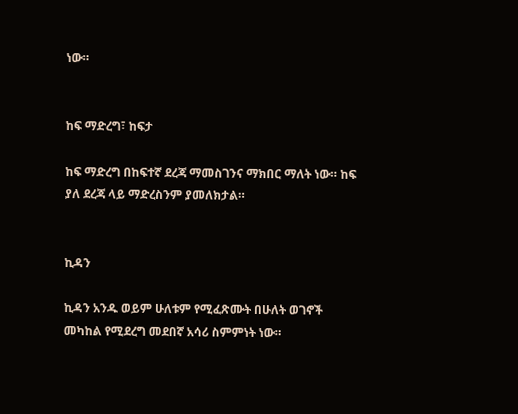ነው።


ከፍ ማድረግ፣ ከፍታ

ከፍ ማድረግ በከፍተኛ ደረጃ ማመስገንና ማክበር ማለት ነው። ከፍ ያለ ደረጃ ላይ ማድረስንም ያመለክታል።


ኪዳን

ኪዳን አንዱ ወይም ሁለቱም የሚፈጽሙት በሁለት ወገኖች መካከል የሚደረግ መደበኛ አሳሪ ስምምነት ነው።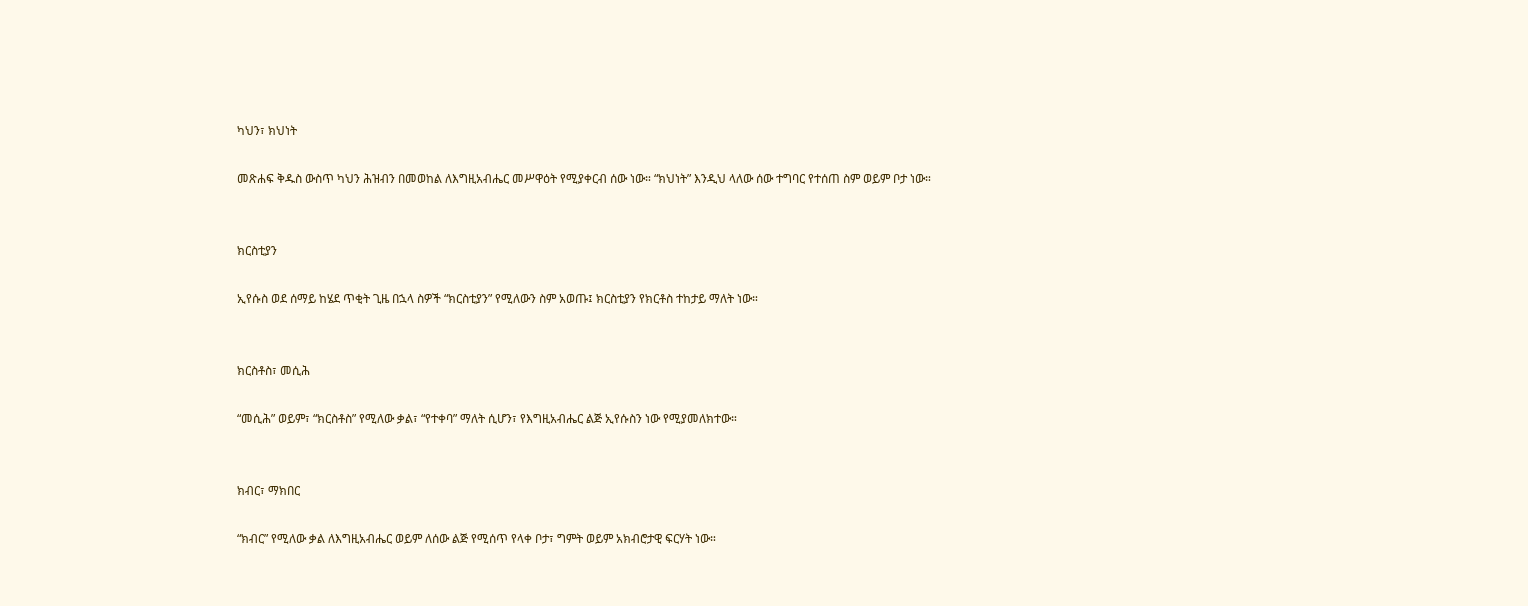ካህን፣ ክህነት

መጽሐፍ ቅዱስ ውስጥ ካህን ሕዝብን በመወከል ለእግዚአብሔር መሥዋዕት የሚያቀርብ ሰው ነው። “ክህነት” እንዲህ ላለው ሰው ተግባር የተሰጠ ስም ወይም ቦታ ነው።


ክርስቲያን

ኢየሱስ ወደ ሰማይ ከሄደ ጥቂት ጊዜ በኋላ ስዎች “ክርስቲያን” የሚለውን ስም አወጡ፤ ክርስቲያን የክርቶስ ተከታይ ማለት ነው።


ክርስቶስ፣ መሲሕ

“መሲሕ” ወይም፣ “ክርስቶስ” የሚለው ቃል፣ “የተቀባ” ማለት ሲሆን፣ የእግዚአብሔር ልጅ ኢየሱስን ነው የሚያመለክተው።


ክብር፣ ማክበር

“ክብር” የሚለው ቃል ለእግዚአብሔር ወይም ለሰው ልጅ የሚሰጥ የላቀ ቦታ፣ ግምት ወይም አክብሮታዊ ፍርሃት ነው።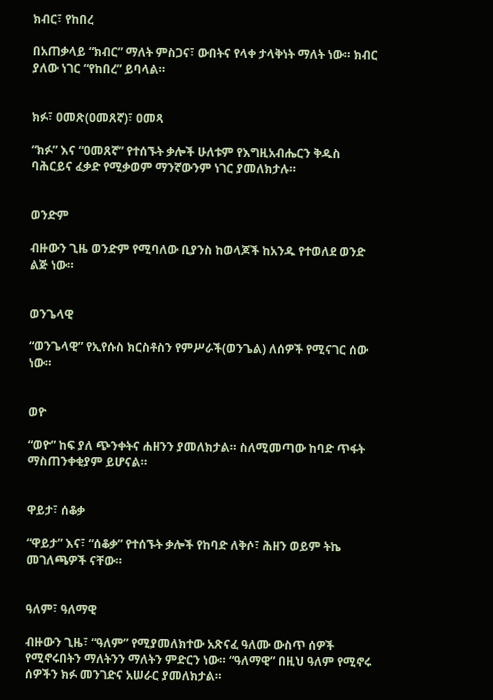ክብር፣ የከበረ

በአጠቃላይ “ክብር” ማለት ምስጋና፣ ውበትና የላቀ ታላቅነት ማለት ነው። ክብር ያለው ነገር “የከበረ” ይባላል።


ክፉ፣ ዐመጽ(ዐመጸኛ)፣ ዐመጻ

“ክፉ” እና “ዐመጸኛ” የተሰኙት ቃሎች ሁለቱም የእግዚአብሔርን ቅዱስ ባሕርይና ፈቃድ የሚቃወም ማንኛውንም ነገር ያመለክታሉ።


ወንድም

ብዙውን ጊዜ ወንድም የሚባለው ቢያንስ ከወላጆች ከአንዱ የተወለደ ወንድ ልጅ ነው።


ወንጌላዊ

“ወንጌላዊ” የኢየሱስ ክርስቶስን የምሥራች(ወንጌል) ለሰዎች የሚናገር ሰው ነው።


ወዮ

“ወዮ” ከፍ ያለ ጭንቀትና ሐዘንን ያመለክታል። ስለሚመጣው ከባድ ጥፋት ማስጠንቀቂያም ይሆናል።


ዋይታ፣ ሰቆቃ

“ዋይታ” እና፣ “ሰቆቃ” የተሰኙት ቃሎች የከባድ ለቅሶ፣ ሕዘን ወይም ትኬ መገለጫዎች ናቸው።


ዓለም፣ ዓለማዊ

ብዙውን ጊዜ፣ “ዓለም” የሚያመለክተው አጽናፈ ዓለሙ ውስጥ ሰዎች የሚኖሩበትን ማለትንን ማለትን ምድርን ነው። “ዓለማዊ” በዚህ ዓለም የሚኖሩ ሰዎችን ክፉ መንገድና አሠራር ያመለክታል።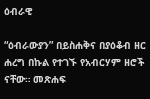ዕብራዊ

“ዕብራውያን” በይስሐቅና በያዕቆብ ዘር ሐረግ በኩል የተገኙ የአብርሃም ዘሮች ናቸው። መጽሐፍ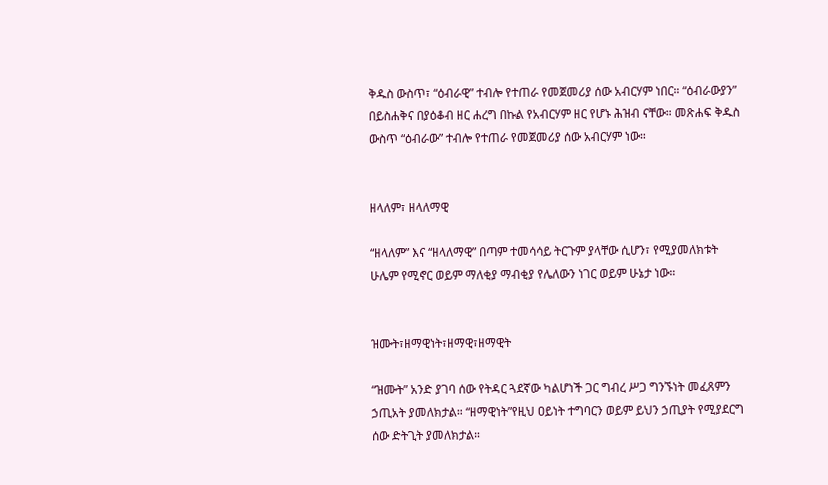ቅዱስ ውስጥ፣ “ዕብራዊ” ተብሎ የተጠራ የመጀመሪያ ሰው አብርሃም ነበር። “ዕብራውያን” በይስሐቅና በያዕቆብ ዘር ሐረግ በኩል የአብርሃም ዘር የሆኑ ሕዝብ ናቸው። መጽሐፍ ቅዱስ ውስጥ “ዕብራው” ተብሎ የተጠራ የመጀመሪያ ሰው አብርሃም ነው።


ዘላለም፣ ዘላለማዊ

“ዘላለም” እና “ዘላለማዊ” በጣም ተመሳሳይ ትርጉም ያላቸው ሲሆን፣ የሚያመለክቱት ሁሌም የሚኖር ወይም ማለቂያ ማብቂያ የሌለውን ነገር ወይም ሁኔታ ነው።


ዝሙት፣ዘማዊነት፣ዘማዊ፣ዘማዊት

“ዝሙት” አንድ ያገባ ሰው የትዳር ጓደኛው ካልሆነች ጋር ግብረ ሥጋ ግንኙነት መፈጸምን ኃጢአት ያመለክታል። “ዘማዊነት”የዚህ ዐይነት ተግባርን ወይም ይህን ኃጢያት የሚያደርግ ሰው ድትጊት ያመለክታል።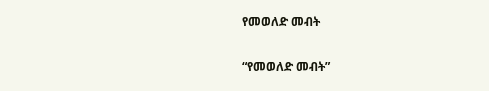የመወለድ መብት

“የመወለድ መብት”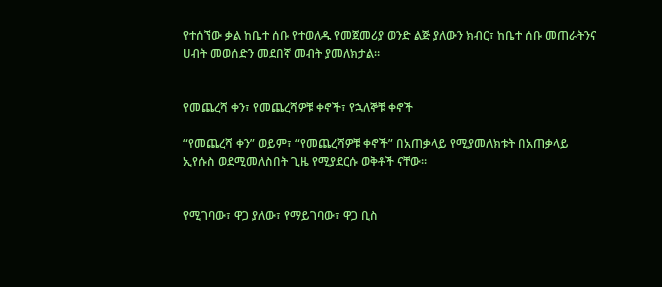የተሰኘው ቃል ከቤተ ሰቡ የተወለዱ የመጀመሪያ ወንድ ልጅ ያለውን ክብር፣ ከቤተ ሰቡ መጠራትንና ሀብት መወሰድን መደበኛ መብት ያመለክታል።


የመጨረሻ ቀን፣ የመጨረሻዎቹ ቀኖች፣ የኋለኞቹ ቀኖች

“የመጨረሻ ቀን” ወይም፣ “የመጨረሻዎቹ ቀኖች” በአጠቃላይ የሚያመለክቱት በአጠቃላይ ኢየሱስ ወደሚመለስበት ጊዜ የሚያደርሱ ወቅቶች ናቸው።


የሚገባው፣ ዋጋ ያለው፣ የማይገባው፣ ዋጋ ቢስ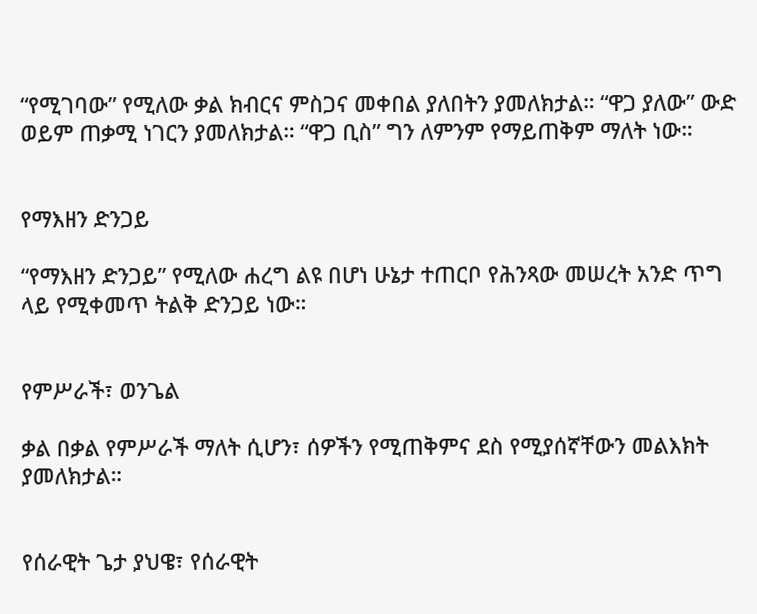“የሚገባው” የሚለው ቃል ክብርና ምስጋና መቀበል ያለበትን ያመለክታል። “ዋጋ ያለው” ውድ ወይም ጠቃሚ ነገርን ያመለክታል። “ዋጋ ቢስ” ግን ለምንም የማይጠቅም ማለት ነው።


የማእዘን ድንጋይ

“የማእዘን ድንጋይ” የሚለው ሐረግ ልዩ በሆነ ሁኔታ ተጠርቦ የሕንጻው መሠረት አንድ ጥግ ላይ የሚቀመጥ ትልቅ ድንጋይ ነው።


የምሥራች፣ ወንጌል

ቃል በቃል የምሥራች ማለት ሲሆን፣ ሰዎችን የሚጠቅምና ደስ የሚያሰኛቸውን መልእክት ያመለክታል።


የሰራዊት ጌታ ያህዌ፣ የሰራዊት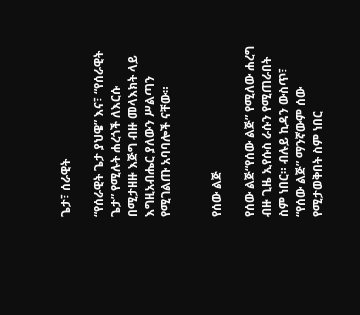ጌታ፣ ሰራዊት

“የሰራዊት ጌታ ያህዌ” እና፣ “የሰራዊት ጌታ” የሚሉት ሐረጎች ለእርሱ በሚታዘዙ እጅግ ብዙ መላእክት ላይ እግዚአብሔር ያለውን ሥልጣን የሚገልጡ አባባሎች ናቸው።


የሰው ልጅ

የሰው ልጅ“የሰው ልጅ” የሚለው ሐረግ ብዙ ጊዜ ኢየሱስ ራሱን የሚጠራበት ስም ነበር። ብሉይ ኪዳን ውስጥ፣ “የሰው ልጅ” ማንኛውም ሰው የሚታወቅበት ስም ነበር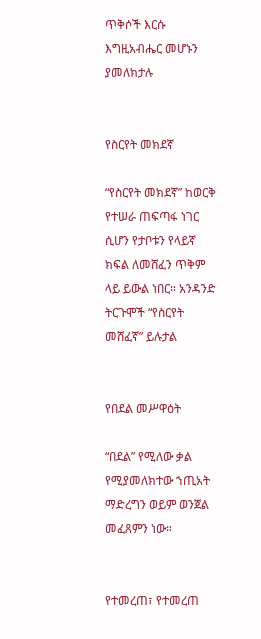ጥቅሶች እርሱ እግዚአብሔር መሆኑን ያመለክታሉ


የስርየት መክደኛ

“የስርየት መክደኛ” ከወርቅ የተሠራ ጠፍጣፋ ነገር ሲሆን የታቦቱን የላይኛ ክፍል ለመሸፈን ጥቅም ላይ ይውል ነበር። አንዳንድ ትርጉሞች “የስርየት መሸፈኛ” ይሉታል


የበደል መሥዋዕት

“በደል” የሚለው ቃል የሚያመለክተው ኀጢአት ማድረግን ወይም ወንጀል መፈጸምን ነው።


የተመረጠ፣ የተመረጠ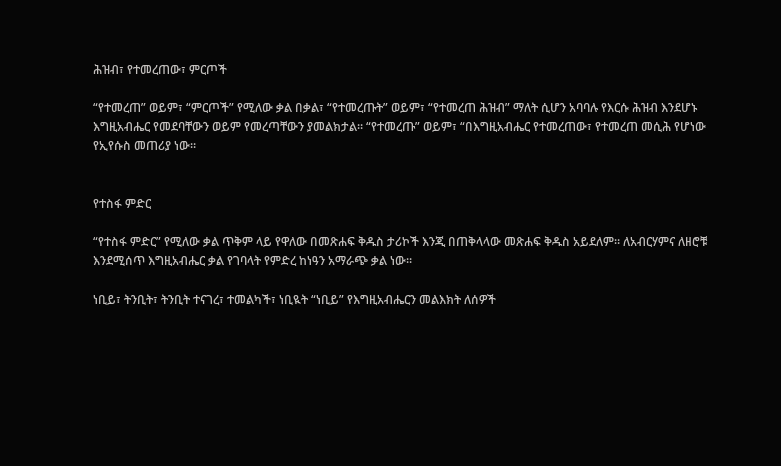ሕዝብ፣ የተመረጠው፣ ምርጦች

“የተመረጠ” ወይም፣ “ምርጦች” የሚለው ቃል በቃል፣ “የተመረጡት” ወይም፣ “የተመረጠ ሕዝብ” ማለት ሲሆን አባባሉ የእርሱ ሕዝብ እንደሆኑ እግዚአብሔር የመደባቸውን ወይም የመረጣቸውን ያመልክታል። “የተመረጡ” ወይም፣ “በእግዚአብሔር የተመረጠው፣ የተመረጠ መሲሕ የሆነው የኢየሱስ መጠሪያ ነው።


የተስፋ ምድር

“የተስፋ ምድር” የሚለው ቃል ጥቅም ላይ የዋለው በመጽሐፍ ቅዱስ ታሪኮች እንጂ በጠቅላላው መጽሐፍ ቅዱስ አይደለም። ለአብርሃምና ለዘሮቹ እንደሚሰጥ እግዚአብሔር ቃል የገባላት የምድረ ከነዓን አማራጭ ቃል ነው።

ነቢይ፣ ትንቢት፣ ትንቢት ተናገረ፣ ተመልካች፣ ነቢዪት “ነቢይ” የእግዚአብሔርን መልእክት ለሰዎች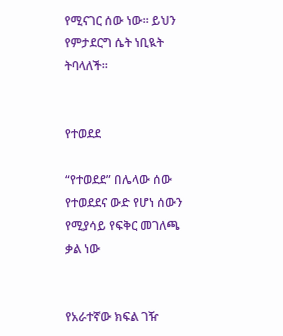የሚናገር ሰው ነው። ይህን የምታደርግ ሴት ነቢዪት ትባላለች።


የተወደደ

“የተወደደ” በሌላው ሰው የተወደደና ውድ የሆነ ሰውን የሚያሳይ የፍቅር መገለጫ ቃል ነው


የአራተኛው ክፍል ገዥ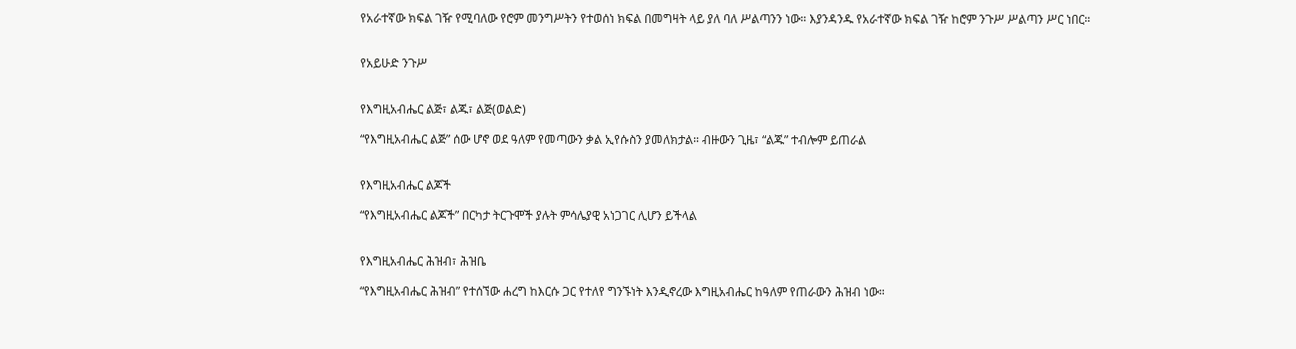የአራተኛው ክፍል ገዥ የሚባለው የሮም መንግሥትን የተወሰነ ክፍል በመግዛት ላይ ያለ ባለ ሥልጣንን ነው። እያንዳንዱ የአራተኛው ክፍል ገዥ ከሮም ንጉሥ ሥልጣን ሥር ነበር።


የአይሁድ ንጉሥ


የእግዚአብሔር ልጅ፣ ልጁ፣ ልጅ(ወልድ)

“የእግዚአብሔር ልጅ” ሰው ሆኖ ወደ ዓለም የመጣውን ቃል ኢየሱስን ያመለክታል። ብዙውን ጊዜ፣ “ልጁ” ተብሎም ይጠራል


የእግዚአብሔር ልጆች

“የእግዚአብሔር ልጆች” በርካታ ትርጉሞች ያሉት ምሳሌያዊ አነጋገር ሊሆን ይችላል


የእግዚአብሔር ሕዝብ፣ ሕዝቤ

“የእግዚአብሔር ሕዝብ” የተሰኘው ሐረግ ከእርሱ ጋር የተለየ ግንኙነት እንዲኖረው እግዚአብሔር ከዓለም የጠራውን ሕዝብ ነው።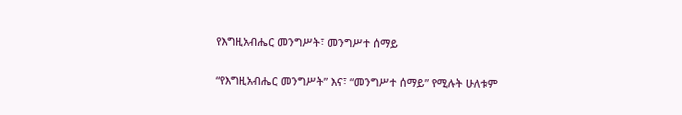የእግዚአብሔር መንግሥት፣ መንግሥተ ሰማይ

“የእግዚአብሔር መንግሥት” እና፣ “መንግሥተ ሰማይ” የሚሉት ሁለቱም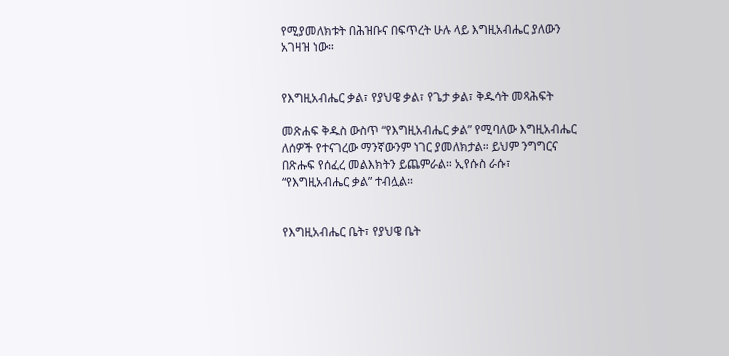የሚያመለክቱት በሕዝቡና በፍጥረት ሁሉ ላይ እግዚአብሔር ያለውን አገዛዝ ነው።


የእግዚአብሔር ቃል፣ የያህዌ ቃል፣ የጌታ ቃል፣ ቅዱሳት መጻሕፍት

መጽሐፍ ቅዱስ ውስጥ “የእግዚአብሔር ቃል” የሚባለው እግዚአብሔር ለሰዎች የተናገረው ማንኛውንም ነገር ያመለክታል። ይህም ንግግርና በጽሑፍ የሰፈረ መልእክትን ይጨምራል። ኢየሱስ ራሱ፣ “የእግዚአብሔር ቃል” ተብሏል።


የእግዚአብሔር ቤት፣ የያህዌ ቤት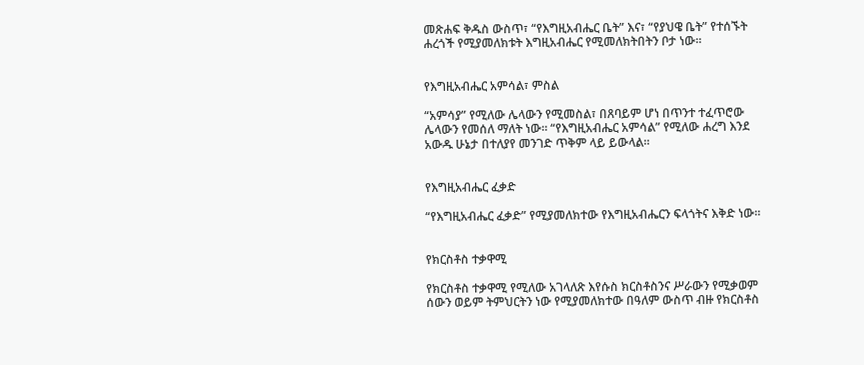መጽሐፍ ቅዱስ ውስጥ፣ “የእግዚአብሔር ቤት” እና፣ “የያህዌ ቤት” የተሰኙት ሐረጎች የሚያመለክቱት እግዚአብሔር የሚመለክትበትን ቦታ ነው።


የእግዚአብሔር አምሳል፣ ምስል

“አምሳያ” የሚለው ሌላውን የሚመስል፣ በጸባይም ሆነ በጥንተ ተፈጥሮው ሌላውን የመሰለ ማለት ነው። “የእግዚአብሔር አምሳል” የሚለው ሐረግ እንደ አውዱ ሁኔታ በተለያየ መንገድ ጥቅም ላይ ይውላል።


የእግዚአብሔር ፈቃድ

“የእግዚአብሔር ፈቃድ” የሚያመለክተው የእግዚአብሔርን ፍላጎትና እቅድ ነው።


የክርስቶስ ተቃዋሚ

የክርስቶስ ተቃዋሚ የሚለው አገላለጽ እየሱስ ክርስቶስንና ሥራውን የሚቃወም ሰውን ወይም ትምህርትን ነው የሚያመለክተው በዓለም ውስጥ ብዙ የክርስቶስ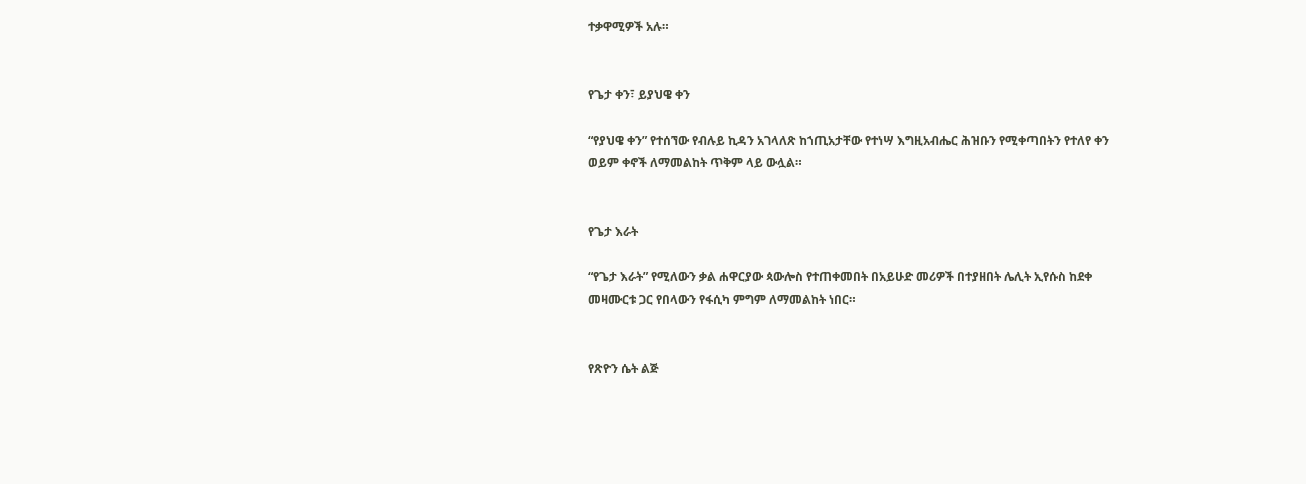ተቃዋሚዎች አሉ።


የጌታ ቀን፣ ይያህዌ ቀን

“የያህዌ ቀን” የተሰኘው የብሉይ ኪዳን አገላለጽ ከኀጢአታቸው የተነሣ እግዚአብሔር ሕዝቡን የሚቀጣበትን የተለየ ቀን ወይም ቀኖች ለማመልከት ጥቅም ላይ ውሏል።


የጌታ እራት

“የጌታ እራት” የሚለውን ቃል ሐዋርያው ጳውሎስ የተጠቀመበት በአይሁድ መሪዎች በተያዘበት ሌሊት ኢየሱስ ከደቀ መዛሙርቱ ጋር የበላውን የፋሲካ ምግም ለማመልከት ነበር።


የጽዮን ሴት ልጅ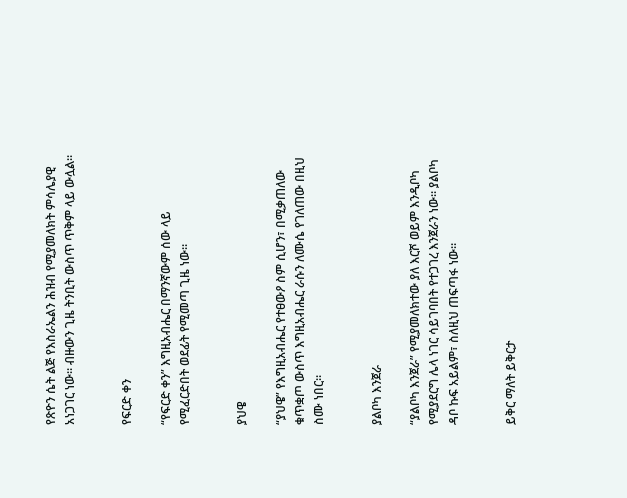የጽዮን ሴት ልጅ የእስራኤልን ሕዝብ የሚያመለክት ምሳሌያዊ አነጋገር ነው። ብዙውን ጊዜ ትንቢት ውስጥ ጥቅም ላይ ውሏል።


የፍርድ ቀን

“የፍርድ ቀን” እግዚአብሔር በማንኛውም ሰው ላይ የሚፈርድበት ወደፊት የሚመጣ ጊዜ ነው።


ያህዌ

“ያህዌ” የእግዚአብሔር የተፀውዖ ስም ሲሆን፣ በሚቃጠለው ቁጥቋጦ ውስጥ እግዚአብሔር ራሱን ለሙሴ የገለጠው በዚህ ስሙ ነበር።


ያልቦካ እንጀራ

“ያልቦካ እንጀራ” የሚያመለክተው ያለ እርሾ ወይም እንዲቦካ የሚያደርግ ሌላ ነገር ሳይገባበት የተጋገረ እንጀራን ነው። ያልቦካ ዳቦ ኩፍ አይልም፣ ስለዚህ ጠፍጣፋ ነው።


ይቅር ማለት ይቅርታ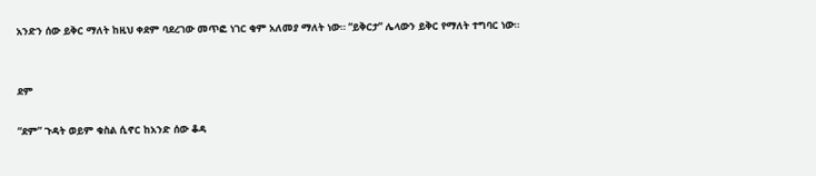አንድን ሰው ይቅር ማለት ከዚህ ቀደም ባደረገው መጥፎ ነገር ቂም አለመያ ማለት ነው። “ይቅርታ” ሌላውን ይቅር የማለት ተግባር ነው።


ደም

“ደም” ጉዳት ወይም ቁስል ሲኖር ከአንድ ሰው ቆዳ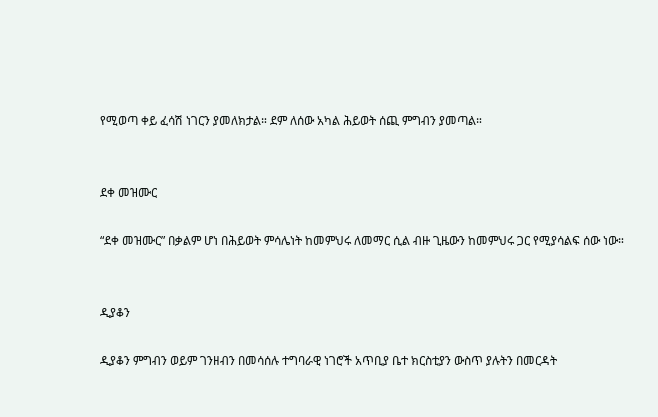የሚወጣ ቀይ ፈሳሽ ነገርን ያመለክታል። ደም ለሰው አካል ሕይወት ሰጪ ምግብን ያመጣል።


ደቀ መዝሙር

“ደቀ መዝሙር” በቃልም ሆነ በሕይወት ምሳሌነት ከመምህሩ ለመማር ሲል ብዙ ጊዜውን ከመምህሩ ጋር የሚያሳልፍ ሰው ነው።


ዲያቆን

ዲያቆን ምግብን ወይም ገንዘብን በመሳሰሉ ተግባራዊ ነገሮች አጥቢያ ቤተ ክርስቲያን ውስጥ ያሉትን በመርዳት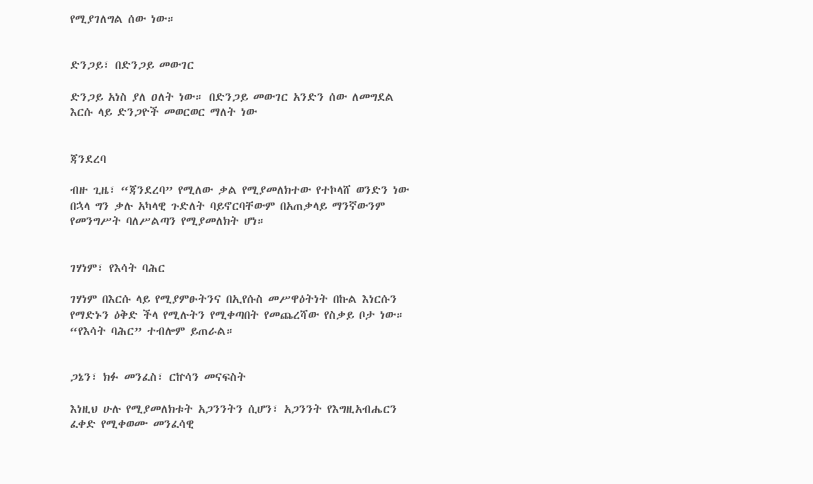የሚያገለግል ሰው ነው።


ድንጋይ፣ በድንጋይ መውገር

ድንጋይ አነስ ያለ ዐለት ነው። በድንጋይ መውገር አንድን ሰው ለመግደል እርሱ ላይ ድንጋዮች መወርወር ማለት ነው


ጃንደረባ

ብዙ ጊዜ፣ “ጃንደረባ” የሚለው ቃል የሚያመለክተው የተኮላሸ ወንድን ነው በኋላ ግን ቃሉ አካላዊ ጉድለት ባይኖርባቸውም በአጠቃላይ ማንኛውንም የመንግሥት ባለሥልጣን የሚያመለክት ሆነ።


ገሃነም፣ የእሳት ባሕር

ገሃነም በእርሱ ላይ የሚያምፁትንና በኢየሱስ መሥዋዕትነት በኩል እነርሱን የማድኑን ዕቅድ ችላ የሚሉትን የሚቀጣበት የመጨረሻው የስቃይ ቦታ ነው። “የእሳት ባሕር” ተብሎም ይጠራል።


ጋኔን፣ ክፉ መንፈስ፣ ርኵሳን መናፍስት

እነዚህ ሁሉ የሚያመለክቱት አጋንንትን ሲሆን፣ አጋንንት የእግዚአብሔርን ፈቀድ የሚቀወሙ መንፈሳዊ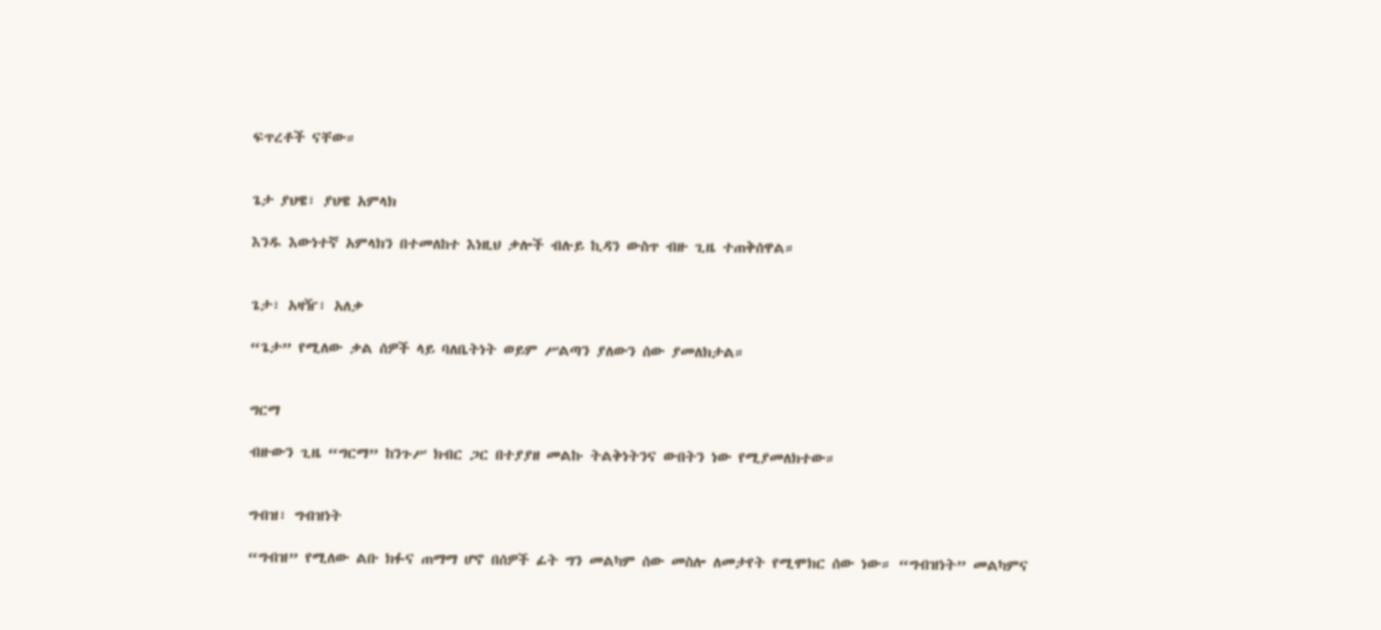ፍጥረቶች ናቸው።


ጌታ ያህዌ፣ ያህዌ አምላክ

እንዱ እውነተኛ አምላክን በተመለከተ እነዚህ ቃሎች ብሉይ ኪዳን ውስጥ ብዙ ጊዜ ተጠቅሰዋል።


ጌታ፣ አዛዥ፣ አለቃ

“ጌታ” የሚለው ቃል ሰዎች ላይ ባለቤትነት ወይም ሥልጣን ያለውን ሰው ያመለክታል።


ግርማ

ብዙውን ጊዜ “ግርማ” ከንጉሥ ክብር ጋር በተያያዘ መልኩ ትልቅነትንና ውበትን ነው የሚያመለክተው።


ግብዝ፣ ግብዝነት

“ግብዝ” የሚለው ልቡ ክፉና ጠማማ ሆኖ በሰዎች ፊት ግን መልካም ሰው መስሎ ለመታየት የሚሞክር ሰው ነው። “ግብዝነት” መልካምና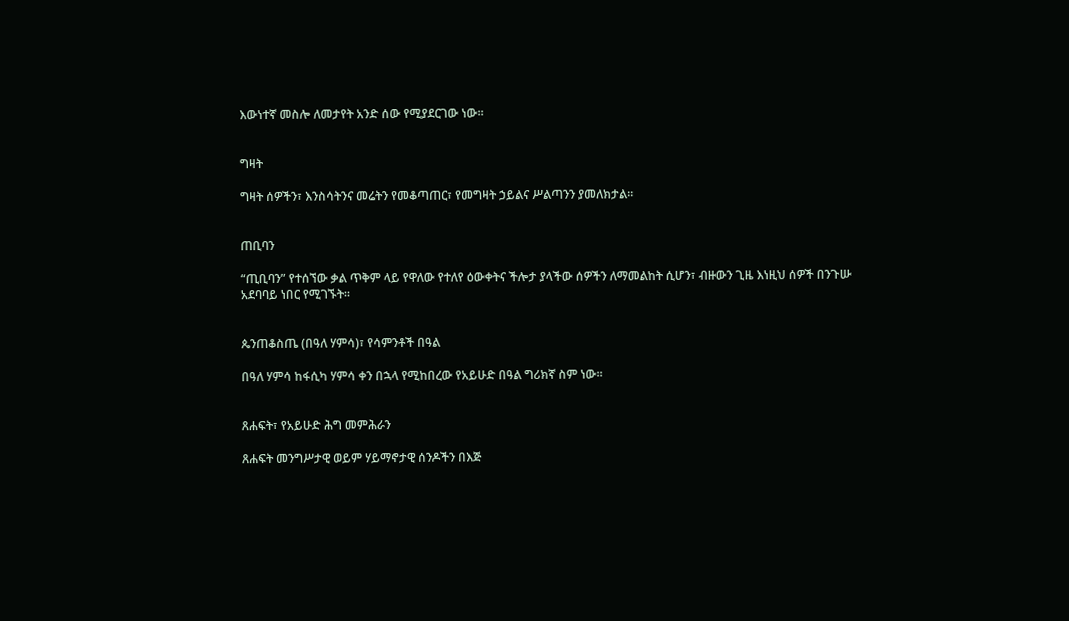እውነተኛ መስሎ ለመታየት አንድ ሰው የሚያደርገው ነው።


ግዛት

ግዛት ሰዎችን፣ እንስሳትንና መሬትን የመቆጣጠር፣ የመግዛት ኃይልና ሥልጣንን ያመለክታል።


ጠቢባን

“ጢቢባን” የተሰኘው ቃል ጥቅም ላይ የዋለው የተለየ ዕውቀትና ችሎታ ያላችው ሰዎችን ለማመልከት ሲሆን፣ ብዙውን ጊዜ እነዚህ ሰዎች በንጉሡ አደባባይ ነበር የሚገኙት።


ጴንጠቆስጤ (በዓለ ሃምሳ)፣ የሳምንቶች በዓል

በዓለ ሃምሳ ከፋሲካ ሃምሳ ቀን በኋላ የሚከበረው የአይሁድ በዓል ግሪክኛ ስም ነው።


ጸሐፍት፣ የአይሁድ ሕግ መምሕራን

ጸሐፍት መንግሥታዊ ወይም ሃይማኖታዊ ሰንዶችን በእጅ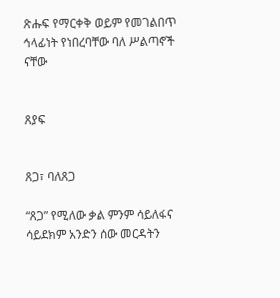ጽሑፍ የማርቀቅ ወይም የመገልበጥ ኅላፊነት የነበረባቸው ባለ ሥልጣኖች ናቸው


ጸያፍ


ጸጋ፣ ባለጸጋ

“ጸጋ” የሚለው ቃል ምንም ሳይለፋና ሳይደክም አንድን ሰው መርዳትን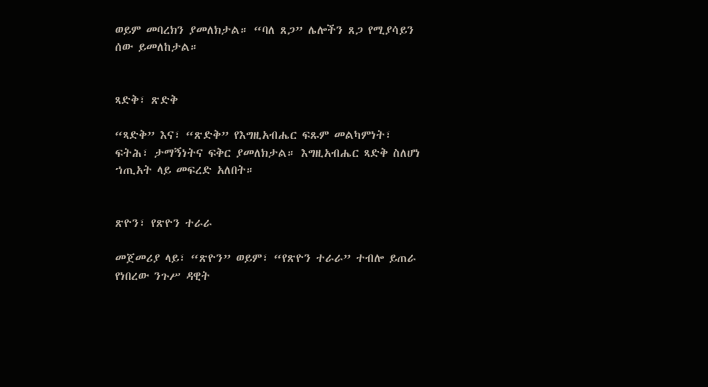ወይም መባረክን ያመለክታል። “ባለ ጸጋ” ሌሎችን ጸጋ የሚያሳይን ሰው ይመለከታል።


ጻድቅ፣ ጽድቅ

“ጻድቅ” እና፣ “ጽድቅ” የእግዚአብሔር ፍጹም መልካምነት፣ ፍትሕ፣ ታማኝነትና ፍቅር ያመለክታል። እግዚአብሔር ጻድቅ ስለሆነ ኀጢአት ላይ መፍረድ አለበት።


ጽዮን፣ የጽዮን ተራራ

መጀመሪያ ላይ፣ “ጽዮን” ወይም፣ “የጽዮን ተራራ” ተብሎ ይጠራ የነበረው ንጉሥ ዳዊት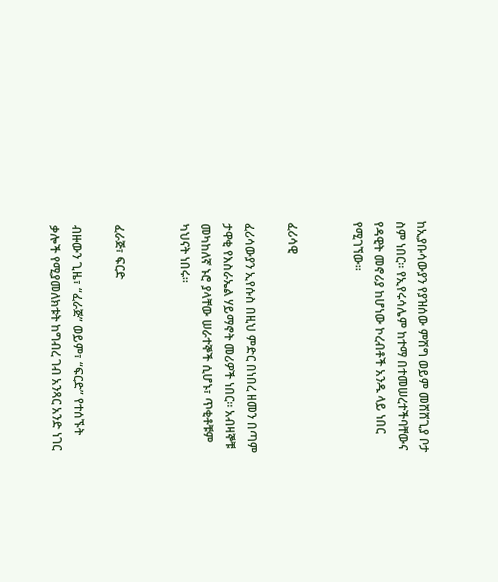ከኢያቡሳውያን የያዝሰው ምሽግ ወይም መሸሸጊያ ቦታ ስም ነበር። የኢየሩሳሌም ከተማ በተመሠረተችባቸውና የዳዊት መኖሪያ ከሆነው ኮረብቶች አንዱ ላይ ነበር የሚገኘው።


ፈሪሳዊ

ፈሪሳውያን ኢየሱስ በዚህ ምድር በነበረ ዘመን በጣም ታዋቂ የእስራኤል ሃይማኖት መሪዎች ነበር። አብዛኞቹ መካከለኛ ኑሮ ያላቸው ሠራተኞች ሲሆኑ፣ ጥቂቶቹም ካህናት ነበሩ።


ፈራጅ፣ ፍርድ

ብዙውን ጊዜ፣ “ፈራጅ” ወይም፣ “ፍርድ” የተሰኙት ቃሎች የሚያመለክቱት ከግብረ ገብ አንጻር አንድ ነገር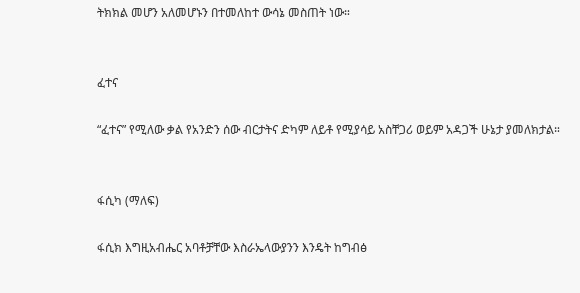ትክክል መሆን አለመሆኑን በተመለከተ ውሳኔ መስጠት ነው።


ፈተና

“ፈተና” የሚለው ቃል የአንድን ሰው ብርታትና ድካም ለይቶ የሚያሳይ አስቸጋሪ ወይም አዳጋች ሁኔታ ያመለክታል።


ፋሲካ (ማለፍ)

ፋሲክ እግዚአብሔር አባቶቻቸው እስራኤላውያንን እንዴት ከግብፅ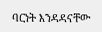ባርነት እንዳዳናቸው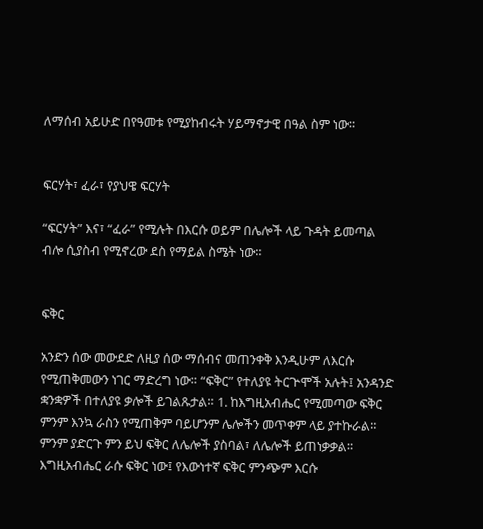ለማሰብ አይሁድ በየዓመቱ የሚያከብሩት ሃይማኖታዊ በዓል ስም ነው።


ፍርሃት፣ ፈራ፣ የያህዌ ፍርሃት

“ፍርሃት” እና፣ “ፈራ” የሚሉት በእርሱ ወይም በሌሎች ላይ ጉዳት ይመጣል ብሎ ሲያስብ የሚኖረው ደስ የማይል ስሜት ነው።


ፍቅር

አንድን ሰው መውደድ ለዚያ ሰው ማሰብና መጠንቀቅ እንዲሁም ለእርሱ የሚጠቅመውን ነገር ማድረግ ነው። “ፍቅር” የተለያዩ ትርጕሞች አሉት፤ አንዳንድ ቋንቋዎች በተለያዩ ቃሎች ይገልጹታል። 1. ከእግዚአብሔር የሚመጣው ፍቅር ምንም እንኳ ራስን የሚጠቅም ባይሆንም ሌሎችን መጥቀም ላይ ያተኩራል። ምንም ያድርጉ ምን ይህ ፍቅር ለሌሎች ያስባል፣ ለሌሎች ይጠነቃቃል። እግዚአብሔር ራሱ ፍቅር ነው፤ የእውነተኛ ፍቅር ምንጭም እርሱ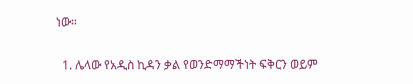ነው።

  1. ሌላው የአዲስ ኪዳን ቃል የወንድማማችነት ፍቅርን ወይም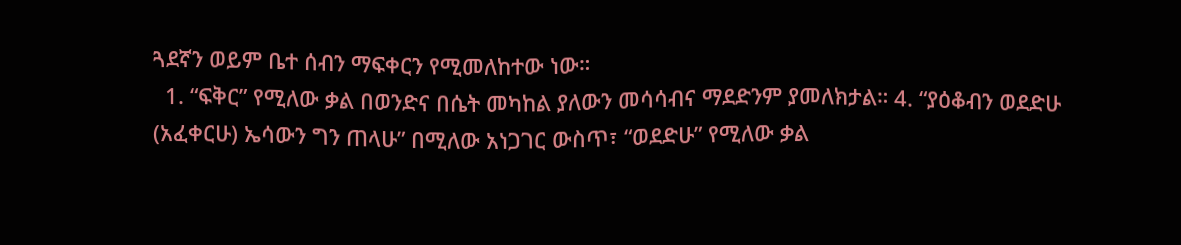ጓደኛን ወይም ቤተ ሰብን ማፍቀርን የሚመለከተው ነው።
  1. “ፍቅር” የሚለው ቃል በወንድና በሴት መካከል ያለውን መሳሳብና ማደድንም ያመለክታል። 4. “ያዕቆብን ወደድሁ (አፈቀርሁ) ኤሳውን ግን ጠላሁ” በሚለው አነጋገር ውስጥ፣ “ወደድሁ” የሚለው ቃል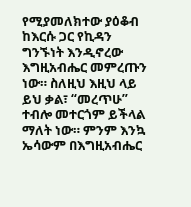የሚያመለክተው ያዕቆብ ከእርሱ ጋር የኪዳን ግንኙነት እንዲኖረው እግዚአብሔር መምረጡን ነው። ስለዚህ እዚህ ላይ ይህ ቃል፣ “መረጥሁ” ተብሎ መተርጎም ይችላል ማለት ነው። ምንም እንኳ ኤሳውም በእግዚአብሔር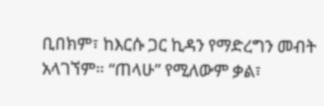ቢበክም፣ ከእርሱ ጋር ኪዳን የማድረግን መብት አላገኘም። “ጠላሁ” የሚለውም ቃል፣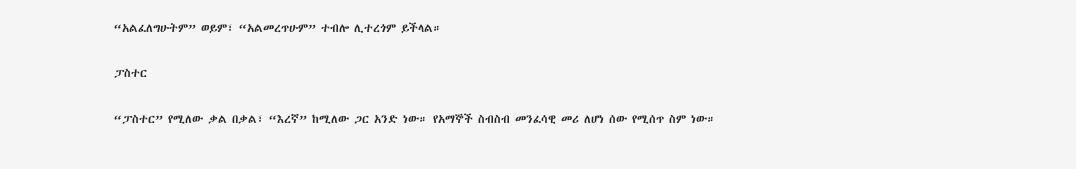“አልፈለግሁትም” ወይም፣ “አልመረጥሁም” ተብሎ ሊተረጎም ይችላል።

ፓስተር

“ፓስተር” የሚለው ቃል በቃል፣ “እረኛ” ከሚለው ጋር አንድ ነው። የአማኞች ስብስብ መንፈሳዊ መሪ ለሆነ ሰው የሚሰጥ ስም ነው።